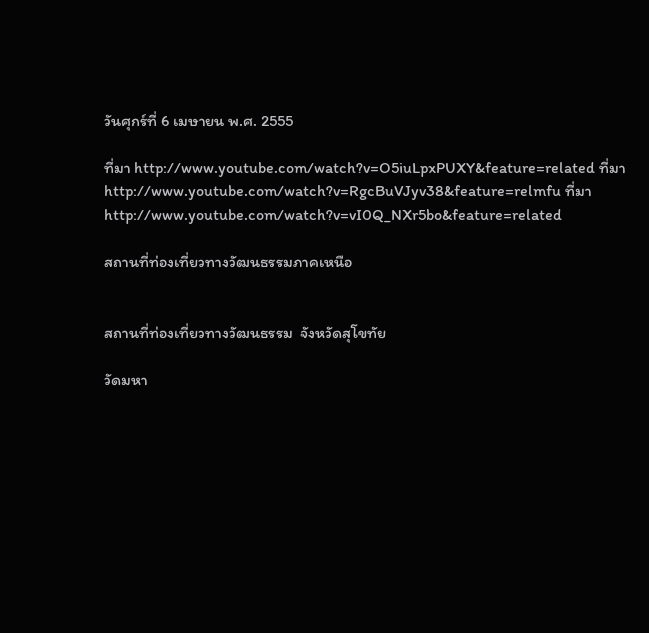วันศุกร์ที่ 6 เมษายน พ.ศ. 2555

ที่มา http://www.youtube.com/watch?v=O5iuLpxPUXY&feature=related ที่มาhttp://www.youtube.com/watch?v=RgcBuVJyv38&feature=relmfu ที่มาhttp://www.youtube.com/watch?v=vI0Q_NXr5bo&feature=related

สถานที่ท่องเที่ยวทางวัฒนธรรมภาคเหนือ


สถานที่ท่องเที่ยวทางวัฒนธรรม  จังหวัดสุโขทัย

วัดมหา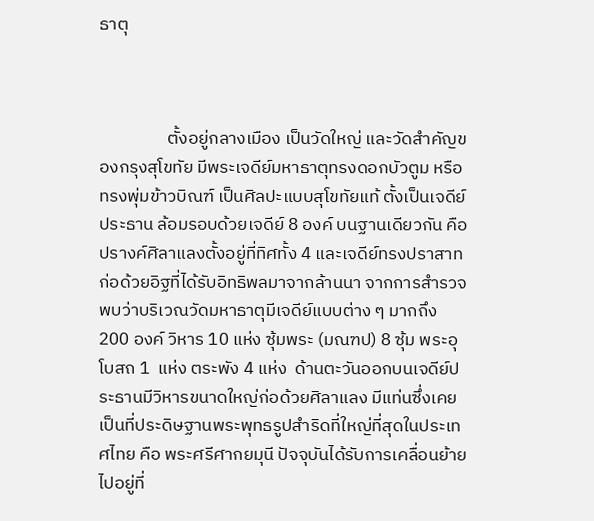ธาตุ



                 ตั้งอยู่กลางเมือง เป็นวัดใหญ่ และวัดสำคัญของกรุงสุโขทัย มีพระเจดีย์มหาธาตุทรงดอกบัวตูม หรือทรงพุ่มข้าวบิณฑ์ เป็นศิลปะแบบสุโขทัยแท้ ตั้งเป็นเจดีย์ประธาน ล้อมรอบด้วยเจดีย์ 8 องค์ บนฐานเดียวกัน คือ ปรางค์ศิลาแลงตั้งอยู่ที่ทิศทั้ง 4 และเจดีย์ทรงปราสาทก่อด้วยอิฐที่ได้รับอิทธิพลมาจากล้านนา จากการสำรวจ  พบว่าบริเวณวัดมหาธาตุมีเจดีย์แบบต่าง ๆ มากถึง 200 องค์ วิหาร 10 แห่ง ซุ้มพระ (มณฑป) 8 ซุ้ม พระอุโบสถ 1  แห่ง ตระพัง 4 แห่ง  ด้านตะวันออกบนเจดีย์ประธานมีวิหารขนาดใหญ่ก่อด้วยศิลาแลง มีแท่นซึ่งเคยเป็นที่ประดิษฐานพระพุทธรูปสำริดที่ใหญ่ที่สุดในประเทศไทย คือ พระศรีศากยมุนี ปัจจุบันได้รับการเคลื่อนย้ายไปอยู่ที่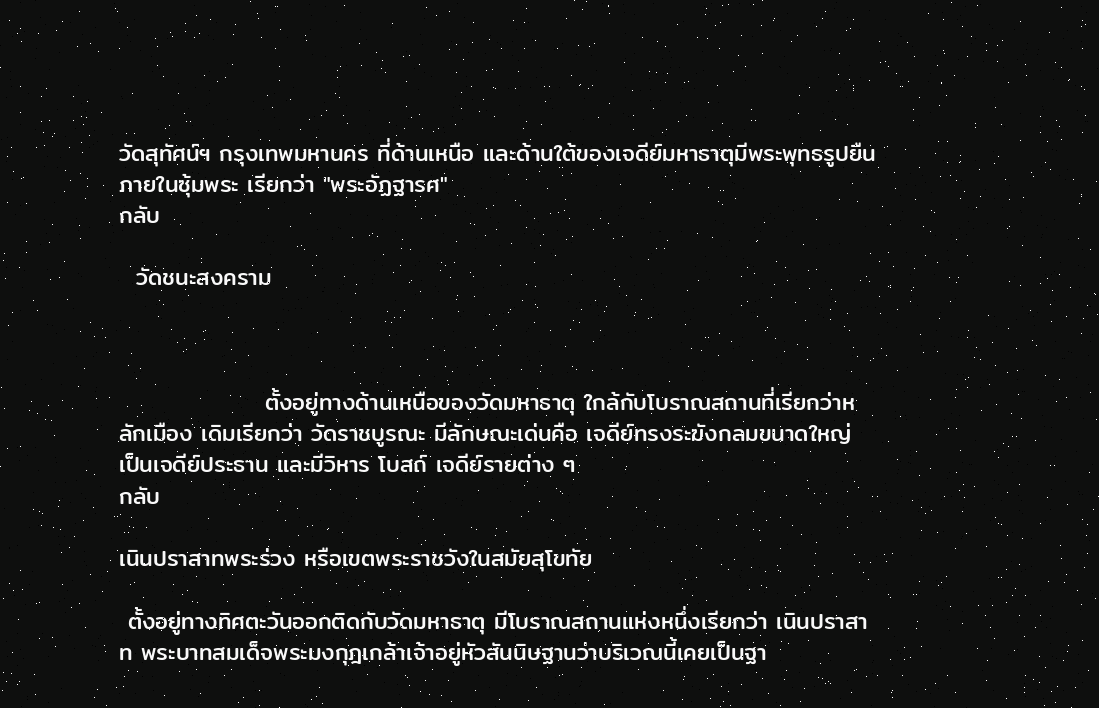วัดสุทัศน์ฯ กรุงเทพมหานคร ที่ด้านเหนือ และด้านใต้ของเจดีย์มหาธาตุมีพระพุทธรูปยืนภายในซุ้มพระ เรียกว่า "พระอัฏฐารศ"
กลับ

  วัดชนะสงคราม



                 ตั้งอยู่ทางด้านเหนือของวัดมหาธาตุ ใกล้กับโบราณสถานที่เรียกว่าหลักเมือง เดิมเรียกว่า วัดราชบูรณะ มีลักษณะเด่นคือ เจดีย์ทรงระฆังกลมขนาดใหญ่ เป็นเจดีย์ประธาน และมีวิหาร โบสถ์ เจดีย์รายต่าง ๆ
กลับ

เนินปราสาทพระร่วง หรือเขตพระราชวังในสมัยสุโขทัย

 ตั้งอยู่ทางทิศตะวันออกติดกับวัดมหาธาตุ มีโบราณสถานแห่งหนึ่งเรียกว่า เนินปราสาท พระบาทสมเด็จพระมงกุฎเกล้าเจ้าอยู่หัวสันนิษฐานว่าบริเวณนี้เคยเป็นฐา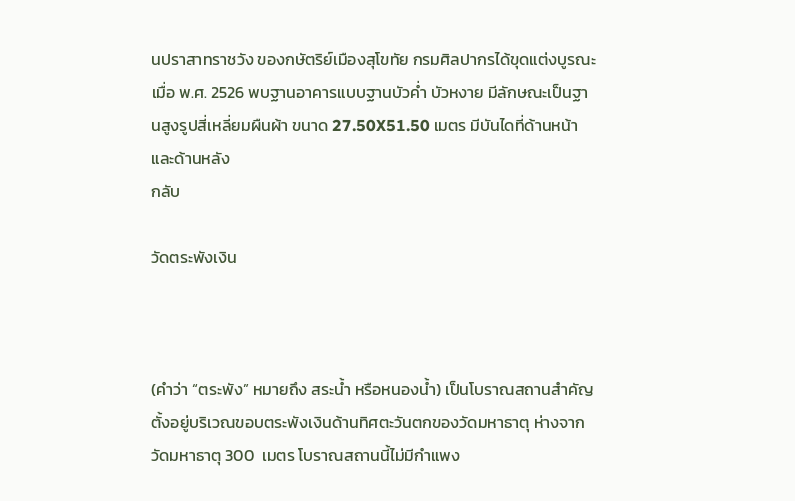นปราสาทราชวัง ของกษัตริย์เมืองสุโขทัย กรมศิลปากรได้ขุดแต่งบูรณะ เมื่อ พ.ศ. 2526 พบฐานอาคารแบบฐานบัวค่ำ บัวหงาย มีลักษณะเป็นฐานสูงรูปสี่เหลี่ยมผืนผ้า ขนาด 27.50X51.50 เมตร มีบันไดที่ด้านหน้า และด้านหลัง
กลับ

วัดตระพังเงิน



(คำว่า “ตระพัง” หมายถึง สระน้ำ หรือหนองน้ำ) เป็นโบราณสถานสำคัญ ตั้งอยู่บริเวณขอบตระพังเงินด้านทิศตะวันตกของวัดมหาธาตุ ห่างจากวัดมหาธาตุ 300  เมตร โบราณสถานนี้ไม่มีกำแพง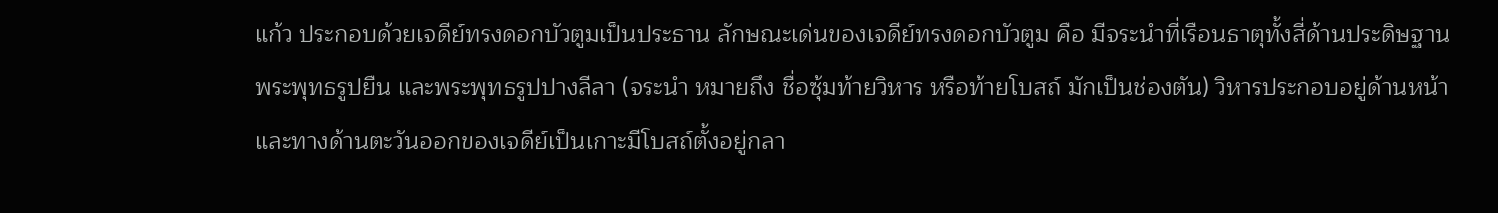แก้ว ประกอบด้วยเจดีย์ทรงดอกบัวตูมเป็นประธาน ลักษณะเด่นของเจดีย์ทรงดอกบัวตูม คือ มีจระนำที่เรือนธาตุทั้งสี่ด้านประดิษฐานพระพุทธรูปยืน และพระพุทธรูปปางลีลา (จระนำ หมายถึง ชื่อซุ้มท้ายวิหาร หรือท้ายโบสถ์ มักเป็นช่องตัน) วิหารประกอบอยู่ด้านหน้า และทางด้านตะวันออกของเจดีย์เป็นเกาะมีโบสถ์ตั้งอยู่กลา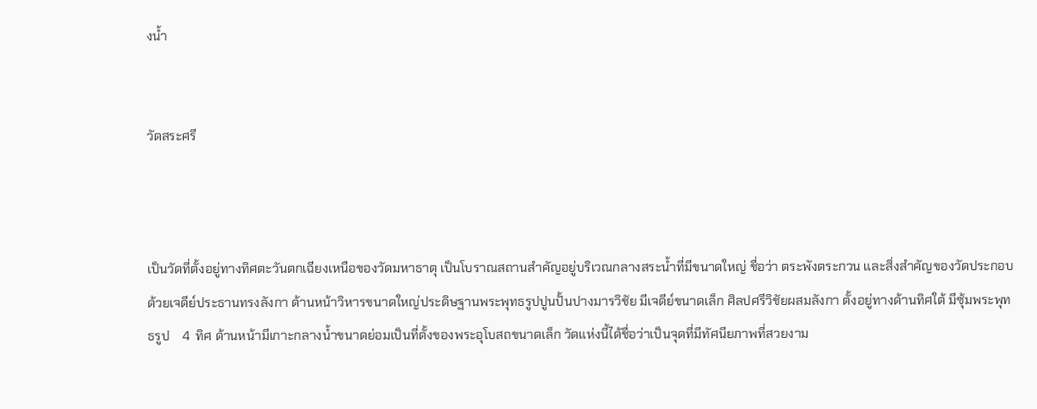งน้ำ


วัดสระศรี



เป็นวัดที่ตั้งอยู่ทางทิศตะวันตกเฉียงเหนือของวัดมหาธาตุ เป็นโบราณสถานสำคัญอยู่บริเวณกลางสระน้ำที่มีขนาดใหญ่ ชื่อว่า ตระพังตระกวน และสิ่งสำคัญของวัดประกอบด้วยเจดีย์ประธานทรงลังกา ด้านหน้าวิหารขนาดใหญ่ประดิษฐานพระพุทธรูปปูนปั้นปางมารวิชัย มีเจดีย์ขนาดเล็ก ศิลปศรีวิชัยผสมลังกา ตั้งอยู่ทางด้านทิศใต้ มีซุ้มพระพุทธรูป    4  ทิศ ด้านหน้ามีเกาะกลางน้ำขนาดย่อมเป็นที่ตั้งของพระอุโบสถขนาดเล็ก วัดแห่งนี้ได้ชื่อว่าเป็นจุดที่มีทัศนียภาพที่สวยงาม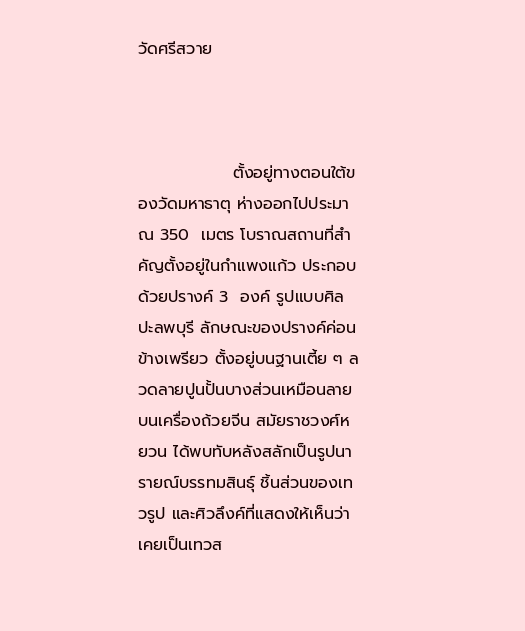วัดศรีสวาย



                ตั้งอยู่ทางตอนใต้ของวัดมหาธาตุ ห่างออกไปประมาณ 350  เมตร โบราณสถานที่สำคัญตั้งอยู่ในกำแพงแก้ว ประกอบด้วยปรางค์ 3  องค์ รูปแบบศิลปะลพบุรี ลักษณะของปรางค์ค่อนข้างเพรียว ตั้งอยู่บนฐานเตี้ย ๆ ลวดลายปูนปั้นบางส่วนเหมือนลายบนเครื่องถ้วยจีน สมัยราชวงศ์หยวน ได้พบทับหลังสลักเป็นรูปนารายณ์บรรทมสินธุ์ ชิ้นส่วนของเทวรูป และศิวลึงค์ที่แสดงให้เห็นว่าเคยเป็นเทวส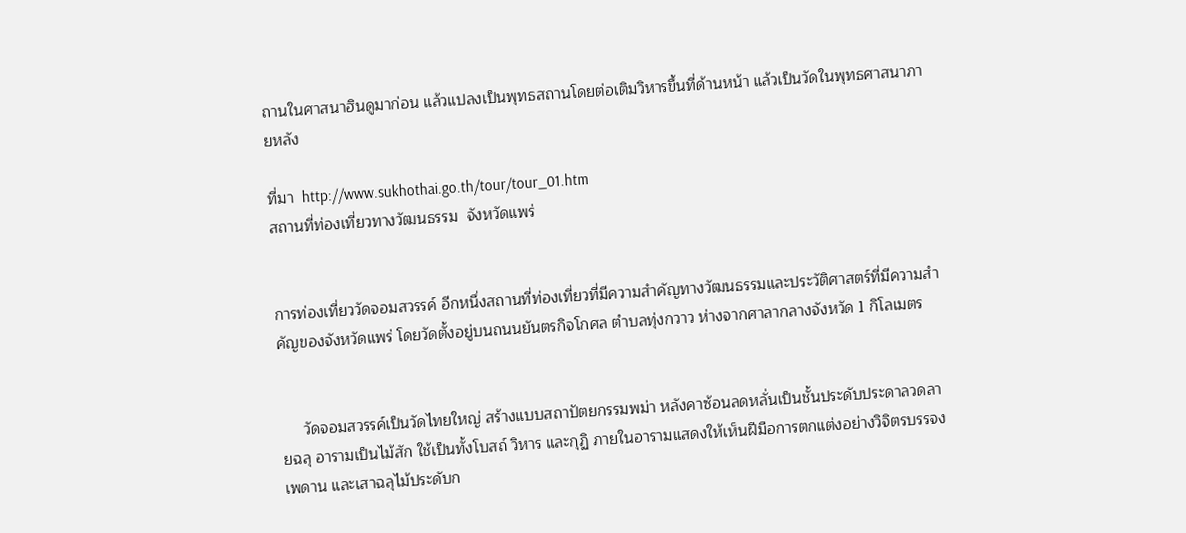ถานในศาสนาฮินดูมาก่อน แล้วแปลงเป็นพุทธสถานโดยต่อเติมวิหารขึ้นที่ด้านหน้า แล้วเป็นวัดในพุทธศาสนาภายหลัง

ที่มา  http://www.sukhothai.go.th/tour/tour_01.htm
สถานที่ท่องเที่ยวทางวัฒนธรรม  จังหวัดแพร่


การท่องเที่ยววัดจอมสวรรค์ อีกหนึ่งสถานที่ท่องเที่ยวที่มีความสำคัญทางวัฒนธรรมและประวัติศาสตร์ที่มีความสำคัญของจังหวัดแพร่ โดยวัดตั้งอยู่บนถนนยันตรกิจโกศล ตำบลทุ่งกวาว ห่างจากศาลากลางจังหวัด 1 กิโลเมตร


     วัดจอมสวรรค์เป็นวัดไทยใหญ่ สร้างแบบสถาปัตยกรรมพม่า หลังคาซ้อนลดหลั่นเป็นชั้นประดับประดาลวดลายฉลุ อารามเป็นไม้สัก ใช้เป็นทั้งโบสถ์ วิหาร และกุฏิ ภายในอารามแสดงให้เห็นฝีมือการตกแต่งอย่างวิจิตรบรรจง เพดาน และเสาฉลุไม้ประดับก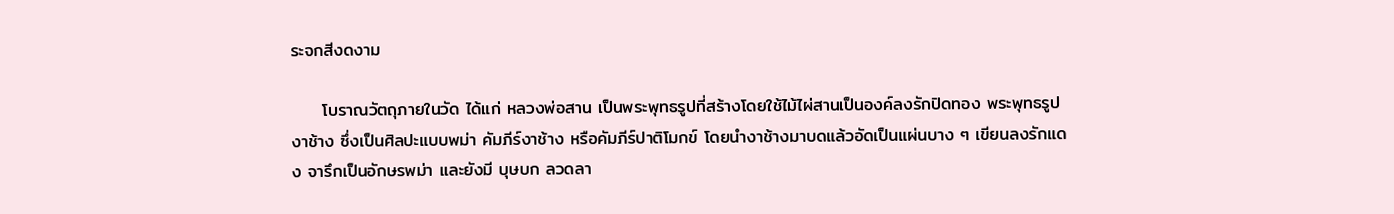ระจกสีงดงาม

     โบราณวัตถุภายในวัด ได้แก่ หลวงพ่อสาน เป็นพระพุทธรูปที่สร้างโดยใช้ไม้ไผ่สานเป็นองค์ลงรักปิดทอง พระพุทธรูปงาช้าง ซึ่งเป็นศิลปะแบบพม่า คัมภีร์งาช้าง หรือคัมภีร์ปาติโมกข์ โดยนำงาช้างมาบดแล้วอัดเป็นแผ่นบาง ๆ เขียนลงรักแดง จารึกเป็นอักษรพม่า และยังมี บุษบก ลวดลา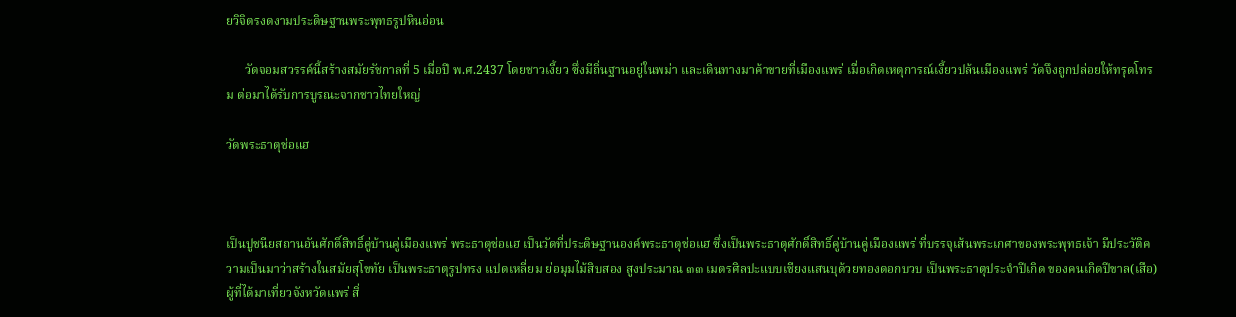ยวิจิตรงดงามประดิษฐานพระพุทธรูปหินอ่อน

      วัดจอมสวรรค์นี้สร้างสมัยรัชกาลที่ 5 เมื่อปี พ.ศ.2437 โดยชาวเงี้ยว ซึ่งมีถิ่นฐานอยู่ในพม่า และเดินทางมาค้าขายที่เมืองแพร่ เมื่อเกิดเหตุการณ์เงี้ยวปล้นเมืองแพร่ วัดจึงถูกปล่อยให้ทรุดโทรม ต่อมาได้รับการบูรณะจากชาวไทยใหญ่

วัดพระธาตุช่อแฮ



เป็นปูชนียสถานอันศักดิ์สิทธิ์คู่บ้านคู่เมืองแพร่ พระธาตุช่อแฮ เป็นวัดที่ประดิษฐานองค์พระธาตุช่อแฮ ซึ่งเป็นพระธาตุศักดิ์สิทธิ์คู่บ้านคู่เมืองแพร่ ที่บรรจุเส้นพระเกศาของพระพุทธเจ้า มีประวัติความเป็นมาว่าสร้างในสมัยสุโขทัย เป็นพระธาตุรูปทรง แปดเหลี่ยม ย่อมุมไม้สิบสอง สูงประมาณ ๓๓ เมตรศิลปะแบบเชียงแสนบุด้วยทองดอกบวบ เป็นพระธาตุประจำปีเกิด ของคนเกิดปีขาล(เสือ)ผู้ที่ได้มาเที่ยวจังหวัดแพร่ สิ่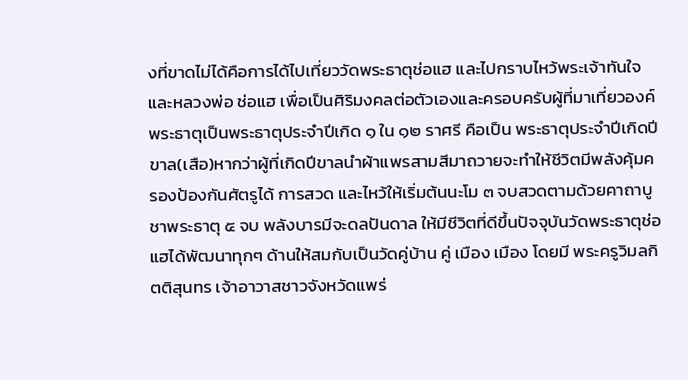งที่ขาดไม่ได้คือการได้ไปเที่ยววัดพระธาตุช่อแฮ และไปกราบไหว้พระเจ้าทันใจ และหลวงพ่อ ช่อแฮ เพื่อเป็นศิริมงคลต่อตัวเองและครอบครับผู้ที่มาเที่ยวองค์พระธาตุเป็นพระธาตุประจำปีเกิด ๑ ใน ๑๒ ราศรี คือเป็น พระธาตุประจำปีเกิดปีขาล(เสือ)หากว่าผู้ที่เกิดปีขาลนำผ้าแพรสามสีมาถวายจะทำให้ชีวิตมีพลังคุ้มครองป้องกันศัตรูได้ การสวด และไหว้ให้เริ่มต้นนะโม ๓ จบสวดตามด้วยคาถาบูชาพระธาตุ ๕ จบ พลังบารมีจะดลปันดาล ให้มีชีวิตที่ดีขึ้นปัจจุบันวัดพระธาตุช่อแฮได้พัฒนาทุกๆ ด้านให้สมกับเป็นวัดคู่บ้าน คู่ เมือง เมือง โดยมี พระครูวิมลกิตติสุนทร เจ้าอาวาสชาวจังหวัดแพร่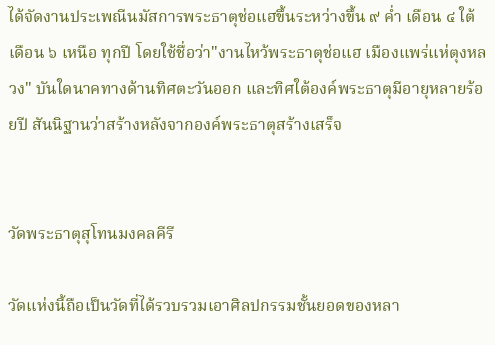ได้จัดงานประเพณีนมัสการพระธาตุช่อแฮขึ้นระหว่างขึ้น ๙ ค่ำ เดือน ๔ ใต้ เดือน ๖ เหนือ ทุกปี โดยใช้ชื่อว่า"งานไหว้พระธาตุช่อแฮ เมืองแพร่แห่ตุงหลวง" บันใดนาคทางด้านทิศตะวันออก และทิศใต้องค์พระธาตุมีอายุหลายร้อยปี สันนิฐานว่าสร้างหลังจากองค์พระธาตุสร้างเสร็จ


วัดพระธาตุสุโทนมงคลคีรี

วัดแห่งนี้ถือเป็นวัดที่ได้รวบรวมเอาศิลปกรรมชั้นยอดของหลา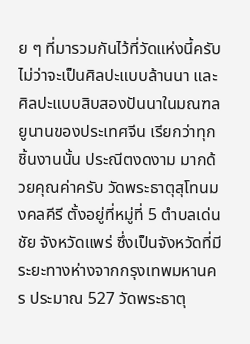ย ๆ ที่มารวมกันไว้ที่วัดแห่งนี้ครับ ไม่ว่าจะเป็นศิลปะแบบล้านนา และศิลปะแบบสิบสองปันนาในมณฑลยูนานของประเทศจีน เรียกว่าทุกชิ้นงานนั้น ประณีตงดงาม มากด้วยคุณค่าครับ วัดพระธาตุสุโทนมงคลคีรี ตั้งอยู่ที่หมู่ที่ 5 ตำบลเด่นชัย จังหวัดแพร่ ซึ่งเป็นจังหวัดที่มีระยะทางห่างจากกรุงเทพมหานคร ประมาณ 527 วัดพระธาตุ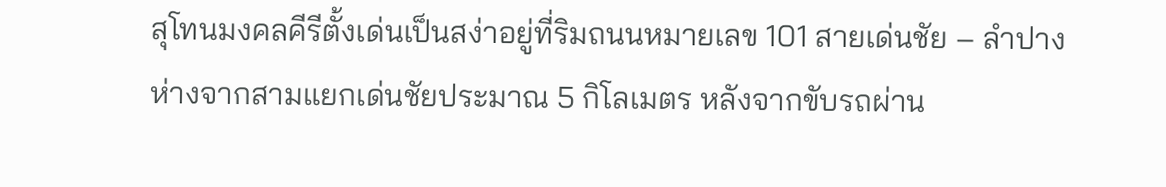สุโทนมงคลคีรีตั้งเด่นเป็นสง่าอยู่ที่ริมถนนหมายเลข 101 สายเด่นชัย – ลำปาง ห่างจากสามแยกเด่นชัยประมาณ 5 กิโลเมตร หลังจากขับรถผ่าน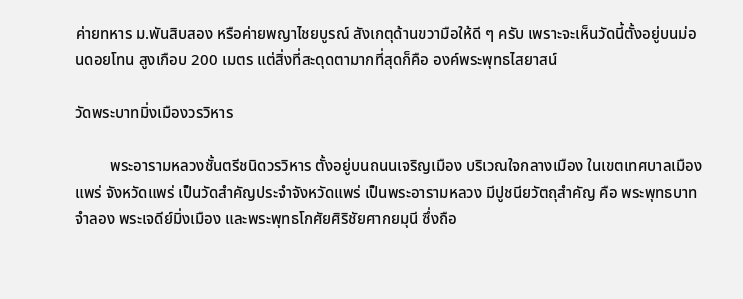ค่ายทหาร ม.พันสิบสอง หรือค่ายพญาไชยบูรณ์ สังเกตุด้านขวามือให้ดี ๆ ครับ เพราะจะเห็นวัดนี้ตั้งอยู่บนม่อนดอยโทน สูงเกือบ 200 เมตร แต่สิ่งที่สะดุดตามากที่สุดก็คือ องค์พระพุทธไสยาสน์

วัดพระบาทมิ่งเมืองวรวิหาร

         พระอารามหลวงชั้นตรีชนิดวรวิหาร ตั้งอยู่บนถนนเจริญเมือง บริเวณใจกลางเมือง ในเขตเทศบาลเมืองแพร่ จังหวัดแพร่ เป็นวัดสำคัญประจำจังหวัดแพร่ เป็นพระอารามหลวง มีปูชนียวัตถุสำคัญ คือ พระพุทธบาทจำลอง พระเจดีย์มิ่งเมือง และพระพุทธโกศัยศิริชัยศากยมุนี ซึ่งถือ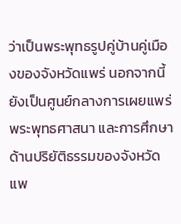ว่าเป็นพระพุทธรูปคู่บ้านคู่เมืองของจังหวัดแพร่ นอกจากนี้ยังเป็นศูนย์กลางการเผยแพร่พระพุทธศาสนา และการศึกษาด้านปริยัติธรรมของจังหวัดแพ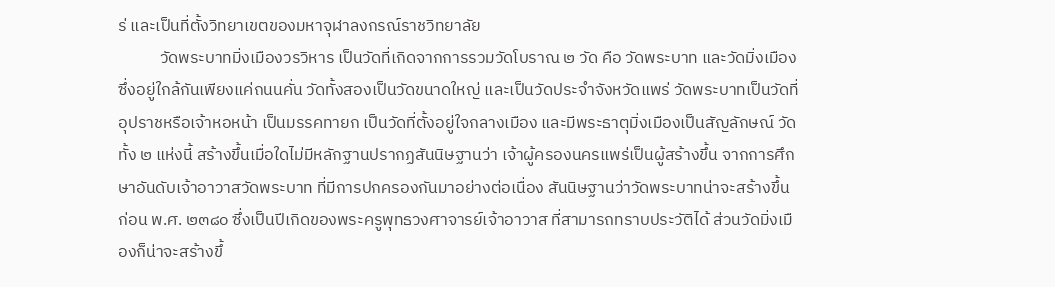ร่ และเป็นที่ตั้งวิทยาเขตของมหาจุฬาลงกรณ์ราชวิทยาลัย
           วัดพระบาทมิ่งเมืองวรวิหาร เป็นวัดที่เกิดจากการรวมวัดโบราณ ๒ วัด คือ วัดพระบาท และวัดมิ่งเมือง ซึ่งอยู่ใกล้กันเพียงแค่ถนนคั่น วัดทั้งสองเป็นวัดขนาดใหญ่ และเป็นวัดประจำจังหวัดแพร่ วัดพระบาทเป็นวัดที่อุปราชหรือเจ้าหอหน้า เป็นมรรคทายก เป็นวัดที่ตั้งอยู่ใจกลางเมือง และมีพระธาตุมิ่งเมืองเป็นสัญลักษณ์ วัดทั้ง ๒ แห่งนี้ สร้างขึ้นเมื่อใดไม่มีหลักฐานปรากฏสันนิษฐานว่า เจ้าผู้ครองนครแพร่เป็นผู้สร้างขึ้น จากการศึกษาอันดับเจ้าอาวาสวัดพระบาท ที่มีการปกครองกันมาอย่างต่อเนื่อง สันนิษฐานว่าวัดพระบาทน่าจะสร้างขึ้นก่อน พ.ศ. ๒๓๘๐ ซึ่งเป็นปีเกิดของพระครูพุทธวงศาจารย์เจ้าอาวาส ที่สามารถทราบประวัติได้ ส่วนวัดมิ่งเมืองก็น่าจะสร้างขึ้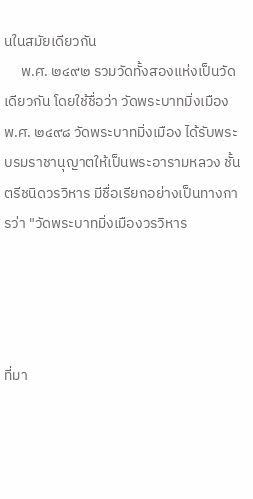นในสมัยเดียวกัน
     พ.ศ. ๒๔๙๒ รวมวัดทั้งสองแห่งเป็นวัดเดียวกัน โดยใช้ชื่อว่า วัดพระบาทมิ่งเมือง พ.ศ. ๒๔๙๘ วัดพระบาทมิ่งเมือง ได้รับพระบรมราชานุญาตให้เป็นพระอารามหลวง ชั้นตรีชนิดวรวิหาร มีชื่อเรียกอย่างเป็นทางการว่า "วัดพระบาทมิ่งเมืองวรวิหาร




ที่มา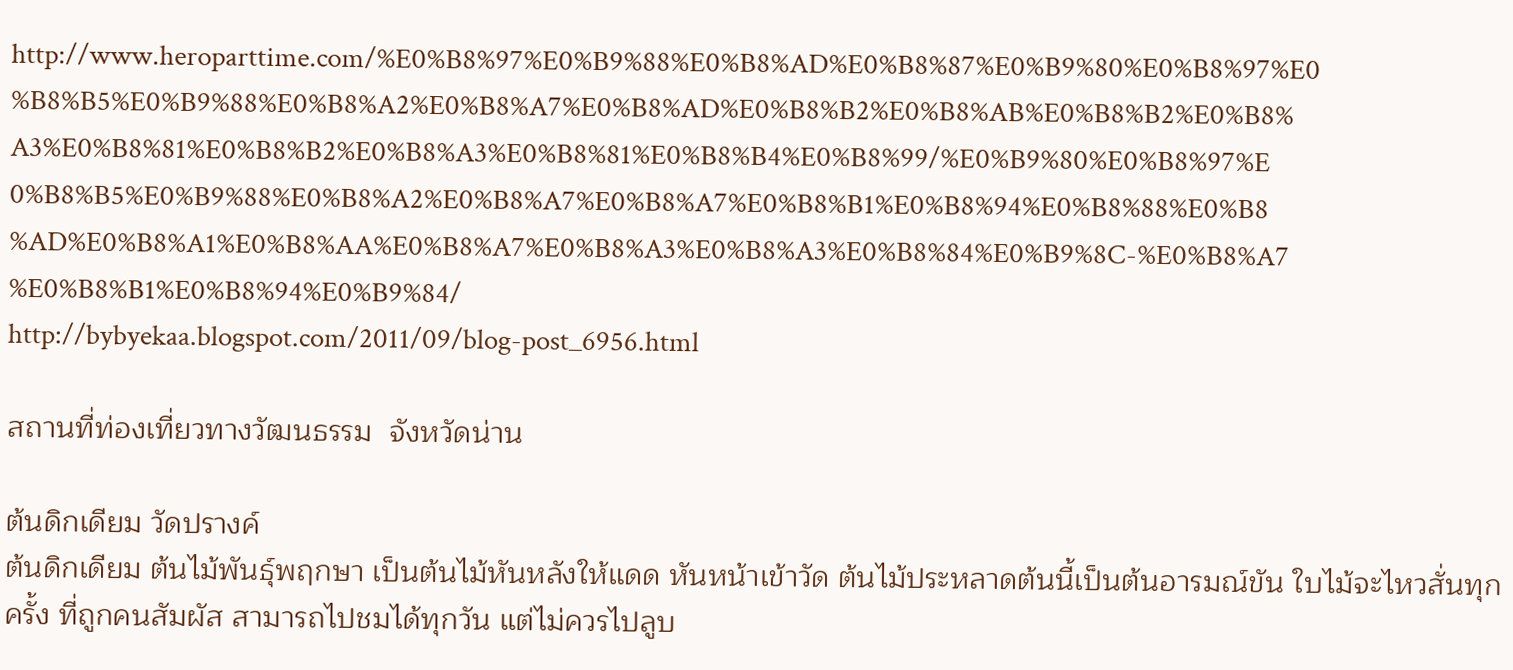http://www.heroparttime.com/%E0%B8%97%E0%B9%88%E0%B8%AD%E0%B8%87%E0%B9%80%E0%B8%97%E0%B8%B5%E0%B9%88%E0%B8%A2%E0%B8%A7%E0%B8%AD%E0%B8%B2%E0%B8%AB%E0%B8%B2%E0%B8%A3%E0%B8%81%E0%B8%B2%E0%B8%A3%E0%B8%81%E0%B8%B4%E0%B8%99/%E0%B9%80%E0%B8%97%E0%B8%B5%E0%B9%88%E0%B8%A2%E0%B8%A7%E0%B8%A7%E0%B8%B1%E0%B8%94%E0%B8%88%E0%B8%AD%E0%B8%A1%E0%B8%AA%E0%B8%A7%E0%B8%A3%E0%B8%A3%E0%B8%84%E0%B9%8C-%E0%B8%A7%E0%B8%B1%E0%B8%94%E0%B9%84/
http://bybyekaa.blogspot.com/2011/09/blog-post_6956.html

สถานที่ท่องเที่ยวทางวัฒนธรรม  จังหวัดน่าน

ต้นดิกเดียม วัดปรางค์
ต้นดิกเดียม ต้นไม้พันธุ์พฤกษา เป็นต้นไม้หันหลังให้แดด หันหน้าเข้าวัด ต้นไม้ประหลาดต้นนี้เป็นต้นอารมณ์ขัน ใบไม้จะไหวสั่นทุกครั้ง ที่ถูกคนสัมผัส สามารถไปชมได้ทุกวัน แต่ไม่ควรไปลูบ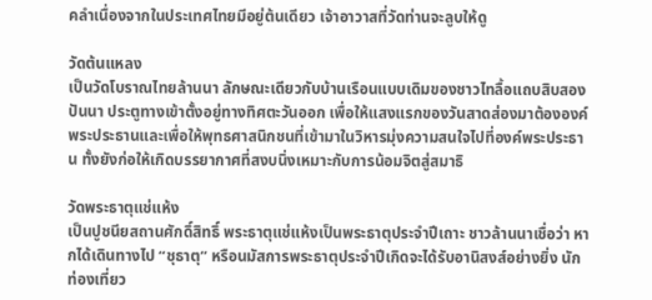คลำเนื่องจากในประเทศไทยมีอยู่ต้นเดียว เจ้าอาวาสที่วัดท่านจะลูบให้ดู

วัดต้นแหลง
เป็นวัดโบราณไทยล้านนา ลักษณะเดียวกับบ้านเรือนแบบเดิมของชาวไทลื้อแถบสิบสองปันนา ประตูทางเข้าตั้งอยู่ทางทิศตะวันออก เพื่อให้แสงแรกของวันสาดส่องมาต้ององค์พระประธานและเพื่อให้พุทธศาสนิกชนที่เข้ามาในวิหารมุ่งความสนใจไปที่องค์พระประธาน ทั้งยังก่อให้เกิดบรรยากาศที่สงบนิ่งเหมาะกับการน้อมจิตสู่สมาธิ

วัดพระธาตุแช่แห้ง
เป็นปูชนียสถานศักดิ์สิทธิ์ พระธาตุแช่แห้งเป็นพระธาตุประจำปีเถาะ ชาวล้านนาเชื่อว่า หากได้เดินทางไป “ชุธาตุ” หรือนมัสการพระธาตุประจำปีเกิดจะได้รับอานิสงส์อย่างยิ่ง นักท่องเที่ยว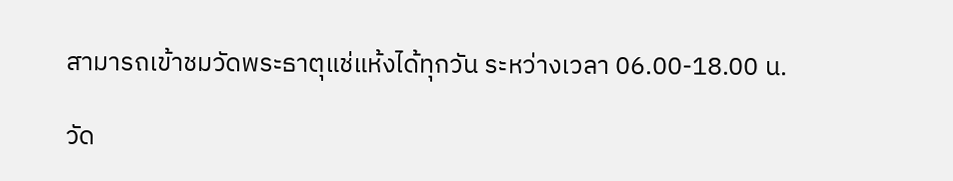สามารถเข้าชมวัดพระธาตุแช่แห้งได้ทุกวัน ระหว่างเวลา 06.00-18.00 น.

วัด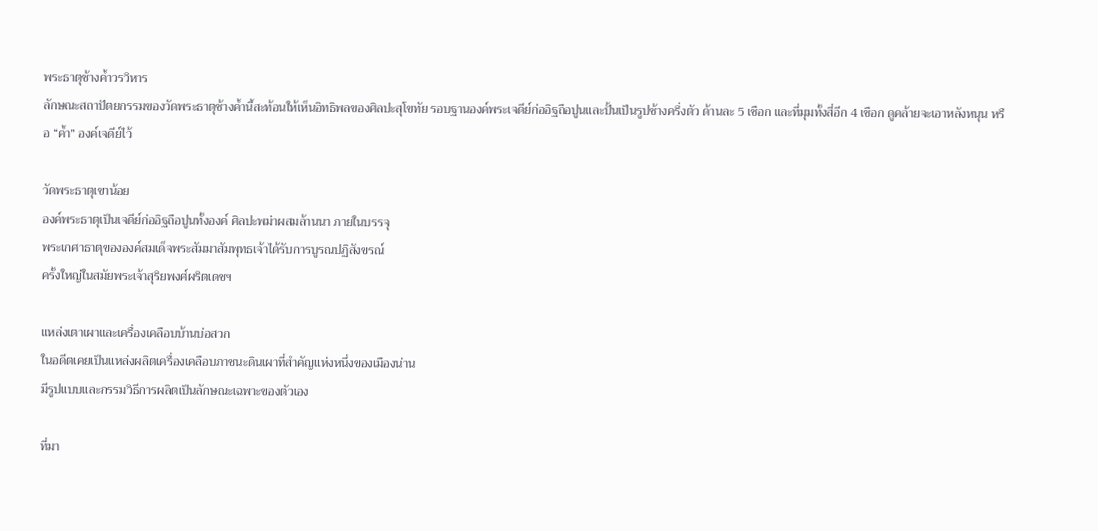พระธาตุช้างค้ำวรวิหาร
ลักษณะสถาปัตยกรรมของวัดพระธาตุช้างค้ำนี้สะท้อนให้เห็นอิทธิพลของศิลปะสุโขทัย รอบฐานองค์พระเจดีย์ก่ออิฐถือปูนและปั้นเป็นรูปช้างครึ่งตัว ด้านละ 5 เชือก และที่มุมทั้งสี่อีก 4 เชือก ดูคล้ายจะเอาหลังหนุน หรือ “ค้ำ” องค์เจดีย์ไว้

วัดพระธาตุเขาน้อย
องค์พระธาตุเป็นเจดีย์ก่ออิฐถือปูนทั้งองค์ ศิลปะพม่าผสมล้านนา ภายในบรรจุ
พระเกศาธาตุขององค์สมเด็จพระสัมมาสัมพุทธเจ้าได้รับการบูรณปฏิสังขรณ์
ครั้งใหญ่ในสมัยพระเจ้าสุริยพงศ์ผริตเดชฯ

แหล่งเตาเผาและเครื่องเคลือบบ้านบ่อสวก
ในอดีตเคยเป็นแหล่งผลิตเครื่องเคลือบภาชนะดินเผาที่สำคัญแห่งหนึ่งของเมืองน่าน
มีรูปแบบและกรรมวิธีการผลิตเป็นลักษณะเฉพาะของตัวเอง

ที่มา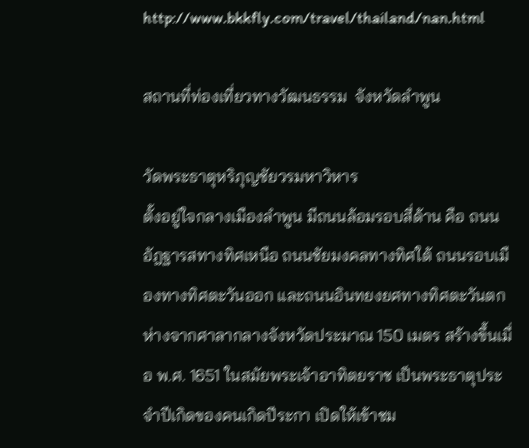http://www.bkkfly.com/travel/thailand/nan.html

สถานที่ท่องเที่ยวทางวัฒนธรรม  จังหวัดลำพูน

วัดพระธาตุหริภุญชัยวรมหาวิหาร
ตั้งอยู่ใจกลางเมืองลำพูน มีถนนล้อมรอบสี่ด้าน คือ ถนนอัฎฐารสทางทิศเหนือ ถนนชัยมงคลทางทิศใต้ ถนนรอบเมืองทางทิศตะวันออก และถนนอินทยงยศทางทิศตะวันตก ห่างจากศาลากลางจังหวัดประมาณ 150 เมตร สร้างขึ้นเมื่อ พ.ศ. 1651 ในสมัยพระเจ้าอาทิตยราช เป็นพระธาตุประจำปีเกิดของคนเกิดปีระกา เปิดให้เข้าชม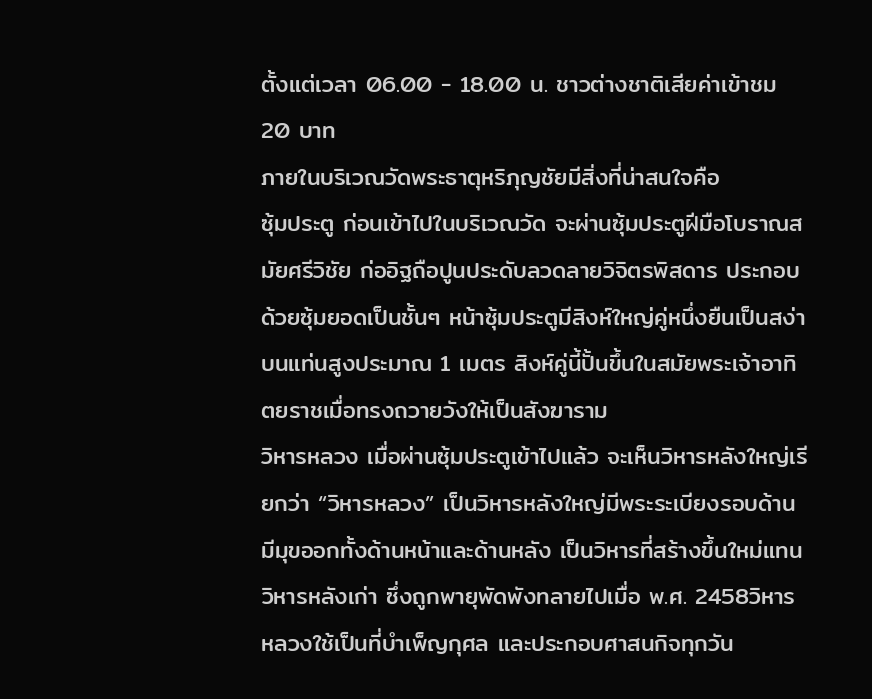ตั้งแต่เวลา 06.00 - 18.00 น. ชาวต่างชาติเสียค่าเข้าชม 20 บาท
ภายในบริเวณวัดพระธาตุหริภุญชัยมีสิ่งที่น่าสนใจคือ
ซุ้มประตู ก่อนเข้าไปในบริเวณวัด จะผ่านซุ้มประตูฝีมือโบราณสมัยศรีวิชัย ก่ออิฐถือปูนประดับลวดลายวิจิตรพิสดาร ประกอบด้วยซุ้มยอดเป็นชั้นๆ หน้าซุ้มประตูมีสิงห์ใหญ่คู่หนึ่งยืนเป็นสง่าบนแท่นสูงประมาณ 1 เมตร สิงห์คู่นี้ปั้นขึ้นในสมัยพระเจ้าอาทิตยราชเมื่อทรงถวายวังให้เป็นสังฆาราม
วิหารหลวง เมื่อผ่านซุ้มประตูเข้าไปแล้ว จะเห็นวิหารหลังใหญ่เรียกว่า “วิหารหลวง” เป็นวิหารหลังใหญ่มีพระระเบียงรอบด้าน มีมุขออกทั้งด้านหน้าและด้านหลัง เป็นวิหารที่สร้างขึ้นใหม่แทนวิหารหลังเก่า ซึ่งถูกพายุพัดพังทลายไปเมื่อ พ.ศ. 2458วิหารหลวงใช้เป็นที่บำเพ็ญกุศล และประกอบศาสนกิจทุกวัน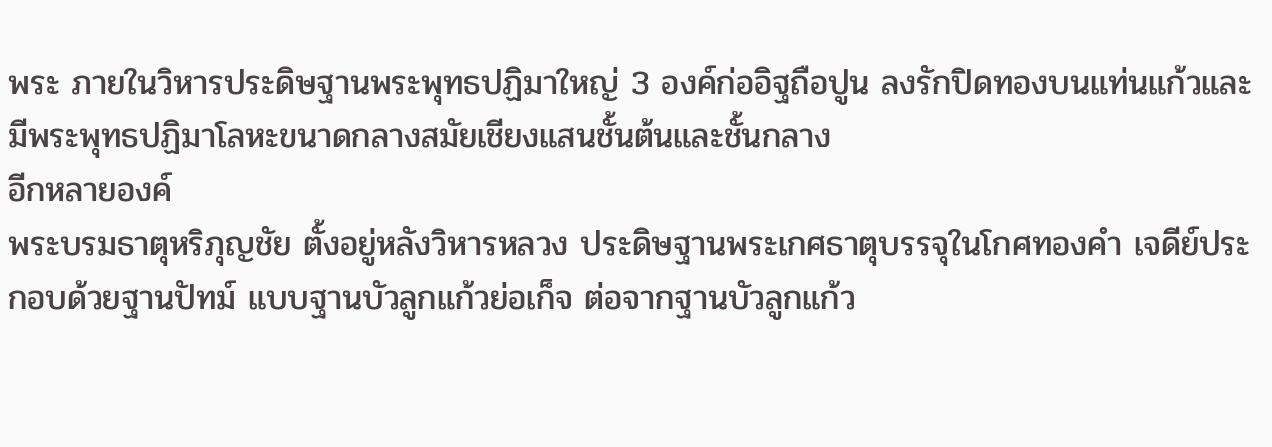พระ ภายในวิหารประดิษฐานพระพุทธปฏิมาใหญ่ 3 องค์ก่ออิฐถือปูน ลงรักปิดทองบนแท่นแก้วและมีพระพุทธปฏิมาโลหะขนาดกลางสมัยเชียงแสนชั้นต้นและชั้นกลาง
อีกหลายองค์
พระบรมธาตุหริภุญชัย ตั้งอยู่หลังวิหารหลวง ประดิษฐานพระเกศธาตุบรรจุในโกศทองคำ เจดีย์ประกอบด้วยฐานปัทม์ แบบฐานบัวลูกแก้วย่อเก็จ ต่อจากฐานบัวลูกแก้ว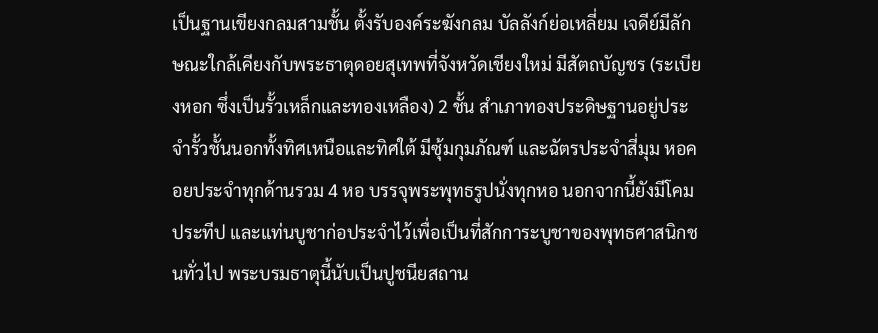เป็นฐานเขียงกลมสามชั้น ตั้งรับองค์ระฆังกลม บัลลังก์ย่อเหลี่ยม เจดีย์มีลักษณะใกล้เคียงกับพระธาตุดอยสุเทพที่จังหวัดเชียงใหม่ มีสัตถบัญชร (ระเบียงหอก ซึ่งเป็นรั้วเหล็กและทองเหลือง) 2 ชั้น สำเภาทองประดิษฐานอยู่ประจำรั้วชั้นนอกทั้งทิศเหนือและทิศใต้ มีซุ้มกุมภัณฑ์ และฉัตรประจำสี่มุม หอคอยประจำทุกด้านรวม 4 หอ บรรจุพระพุทธรูปนั่งทุกหอ นอกจากนี้ยังมีโคมประทีป และแท่นบูชาก่อประจำไว้เพื่อเป็นที่สักการะบูชาของพุทธศาสนิกชนทั่วไป พระบรมธาตุนี้นับเป็นปูชนียสถาน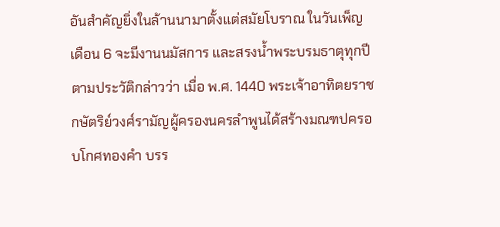อันสำคัญยิ่งในล้านนามาตั้งแต่สมัยโบราณ ในวันเพ็ญเดือน 6 จะมีงานนมัสการ และสรงน้ำพระบรมธาตุทุกปี ตามประวัติกล่าวว่า เมื่อ พ.ศ. 1440 พระเจ้าอาทิตยราชกษัตริย์วงศ์รามัญผู้ครองนครลำพูนได้สร้างมณฑปครอบโกศทองคำ บรร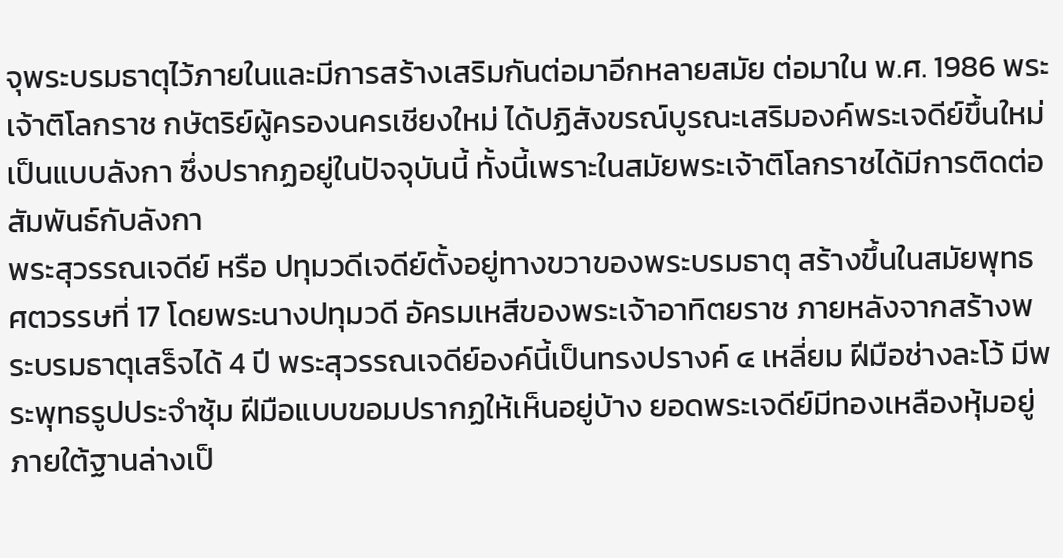จุพระบรมธาตุไว้ภายในและมีการสร้างเสริมกันต่อมาอีกหลายสมัย ต่อมาใน พ.ศ. 1986 พระเจ้าติโลกราช กษัตริย์ผู้ครองนครเชียงใหม่ ได้ปฏิสังขรณ์บูรณะเสริมองค์พระเจดีย์ขึ้นใหม่เป็นแบบลังกา ซึ่งปรากฏอยู่ในปัจจุบันนี้ ทั้งนี้เพราะในสมัยพระเจ้าติโลกราชได้มีการติดต่อสัมพันธ์กับลังกา
พระสุวรรณเจดีย์ หรือ ปทุมวดีเจดีย์ตั้งอยู่ทางขวาของพระบรมธาตุ สร้างขึ้นในสมัยพุทธศตวรรษที่ 17 โดยพระนางปทุมวดี อัครมเหสีของพระเจ้าอาทิตยราช ภายหลังจากสร้างพระบรมธาตุเสร็จได้ 4 ปี พระสุวรรณเจดีย์องค์นี้เป็นทรงปรางค์ ๔ เหลี่ยม ฝีมือช่างละโว้ มีพระพุทธรูปประจำซุ้ม ฝีมือแบบขอมปรากฏให้เห็นอยู่บ้าง ยอดพระเจดีย์มีทองเหลืองหุ้มอยู่ ภายใต้ฐานล่างเป็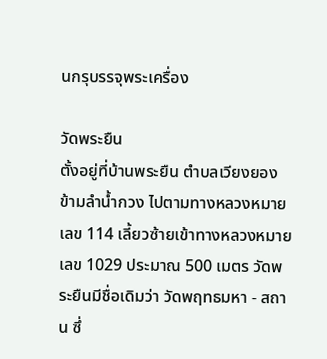นกรุบรรจุพระเครื่อง

วัดพระยืน
ตั้งอยู่ที่บ้านพระยืน ตำบลเวียงยอง ข้ามลำน้ำกวง ไปตามทางหลวงหมายเลข 114 เลี้ยวซ้ายเข้าทางหลวงหมายเลข 1029 ประมาณ 500 เมตร วัดพระยืนมีชื่อเดิมว่า วัดพฤทธมหา - สถาน ซึ่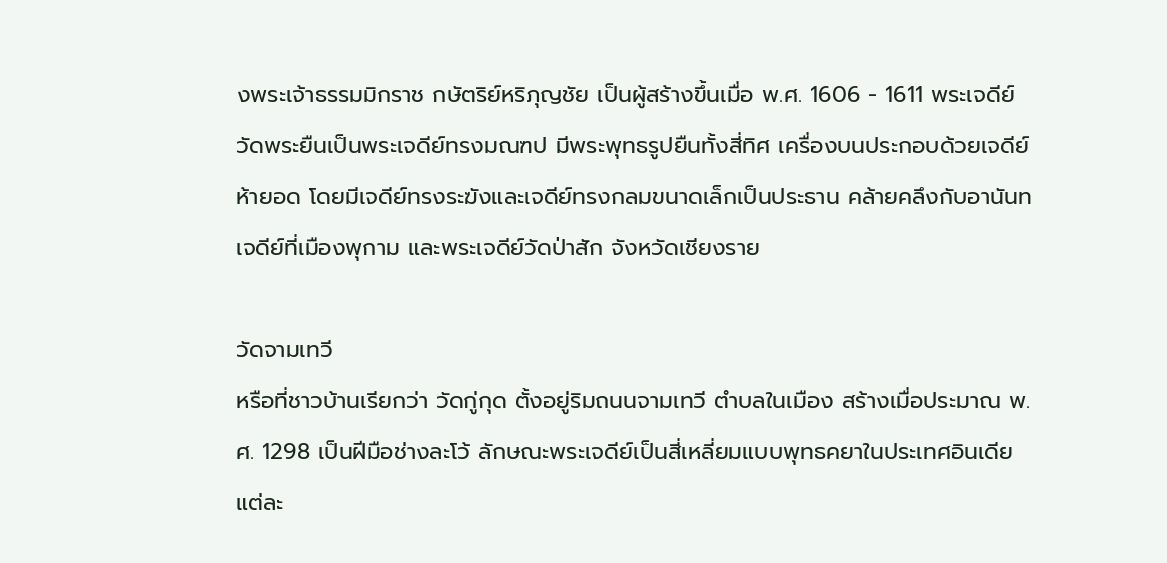งพระเจ้าธรรมมิกราช กษัตริย์หริภุญชัย เป็นผู้สร้างขึ้นเมื่อ พ.ศ. 1606 - 1611 พระเจดีย์วัดพระยืนเป็นพระเจดีย์ทรงมณฑป มีพระพุทธรูปยืนทั้งสี่ทิศ เครื่องบนประกอบด้วยเจดีย์ห้ายอด โดยมีเจดีย์ทรงระฆังและเจดีย์ทรงกลมขนาดเล็กเป็นประธาน คล้ายคลึงกับอานันทเจดีย์ที่เมืองพุกาม และพระเจดีย์วัดป่าสัก จังหวัดเชียงราย

วัดจามเทวี
หรือที่ชาวบ้านเรียกว่า วัดกู่กุด ตั้งอยู่ริมถนนจามเทวี ตำบลในเมือง สร้างเมื่อประมาณ พ.ศ. 1298 เป็นฝีมือช่างละโว้ ลักษณะพระเจดีย์เป็นสี่เหลี่ยมแบบพุทธคยาในประเทศอินเดีย แต่ละ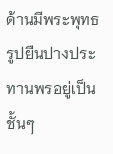ด้านมีพระพุทธรูปยืนปางประทานพรอยู่เป็นชั้นๆ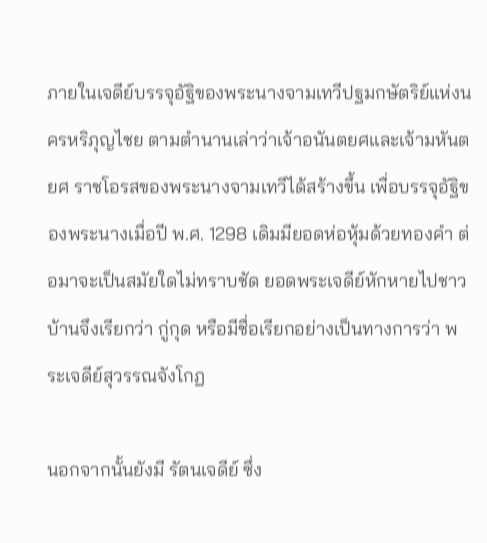ภายในเจดีย์บรรจุอัฐิของพระนางจามเทวีปฐมกษัตริย์แห่งนครหริภุญไชย ตามตำนานเล่าว่าเจ้าอนันตยศและเจ้ามหันตยศ ราชโอรสของพระนางจามเทวีได้สร้างขึ้น เพื่อบรรจุอัฐิของพระนางเมื่อปี พ.ศ. 1298 เดิมมียอดห่อหุ้มด้วยทองคำ ต่อมาจะเป็นสมัยใดไม่ทราบชัด ยอดพระเจดีย์หักหายไปชาวบ้านจึงเรียกว่า กู่กุด หรือมีชื่อเรียกอย่างเป็นทางการว่า พระเจดีย์สุวรรณจังโกฏ

นอกจากนั้นยังมี รัตนเจดีย์ ซึ่ง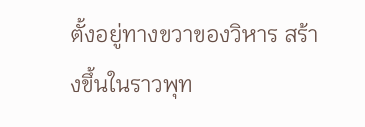ตั้งอยู่ทางขวาของวิหาร สร้างขึ้นในราวพุท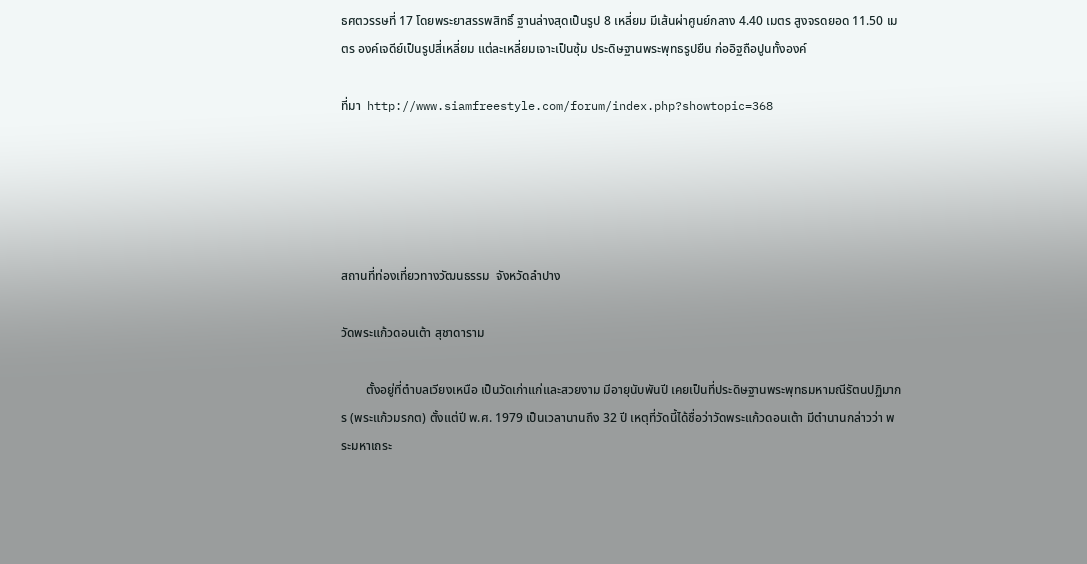ธศตวรรษที่ 17 โดยพระยาสรรพสิทธิ์ ฐานล่างสุดเป็นรูป 8 เหลี่ยม มีเส้นผ่าศูนย์กลาง 4.40 เมตร สูงจรดยอด 11.50 เมตร องค์เจดีย์เป็นรูปสี่เหลี่ยม แต่ละเหลี่ยมเจาะเป็นซุ้ม ประดิษฐานพระพุทธรูปยืน ก่ออิฐถือปูนทั้งองค์

ที่มา  http://www.siamfreestyle.com/forum/index.php?showtopic=368





สถานที่ท่องเที่ยวทางวัฒนธรรม  จังหวัดลำปาง

วัดพระแก้วดอนเต้า สุชาดาราม

        ตั้งอยู่ที่ตำบลเวียงเหนือ เป็นวัดเก่าแก่และสวยงาม มีอายุนับพันปี เคยเป็นที่ประดิษฐานพระพุทธมหามณีรัตนปฏิมากร (พระแก้วมรกต) ตั้งแต่ปี พ.ศ. 1979 เป็นเวลานานถึง 32 ปี เหตุที่วัดนี้ได้ชื่อว่าวัดพระแก้วดอนเต้า มีตำนานกล่าวว่า พระมหาเถระ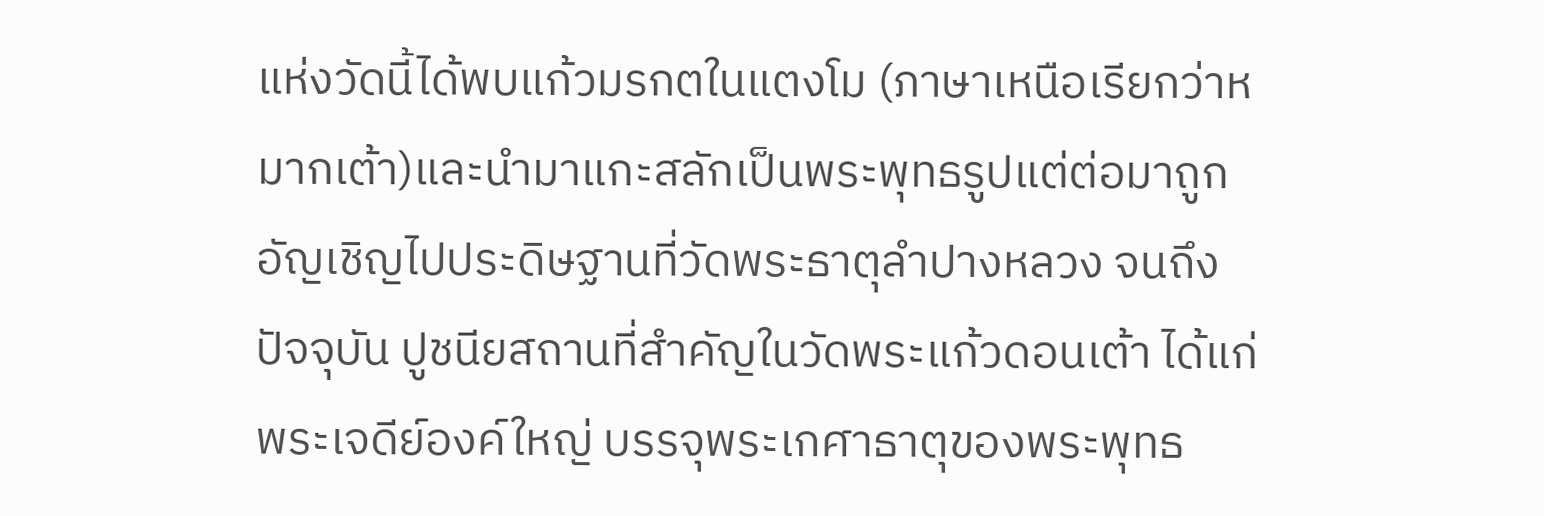แห่งวัดนี้ได้พบแก้วมรกตในแตงโม (ภาษาเหนือเรียกว่าหมากเต้า)และนำมาแกะสลักเป็นพระพุทธรูปแต่ต่อมาถูก
อัญเชิญไปประดิษฐานที่วัดพระธาตุลำปางหลวง จนถึงปัจจุบัน ปูชนียสถานที่สำคัญในวัดพระแก้วดอนเต้า ได้แก่ พระเจดีย์องค์ใหญ่ บรรจุพระเกศาธาตุของพระพุทธ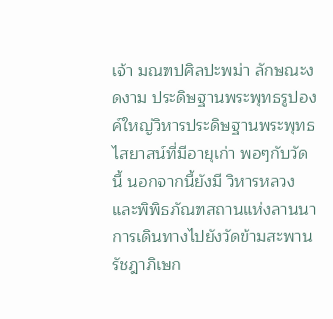เจ้า มณฑปศิลปะพม่า ลักษณะงดงาม ประดิษฐานพระพุทธรูปองค์ใหญ่วิหารประดิษฐานพระพุทธไสยาสน์ที่มีอายุเก่า พอๆกับวัดนี้ นอกจากนี้ยังมี วิหารหลวง และพิพิธภัณฑสถานแห่งลานนา การเดินทางไปยังวัดข้ามสะพาน
รัชฎาภิเษก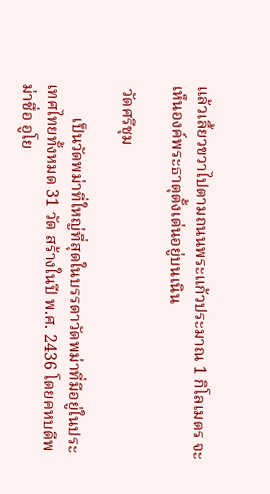แล้วเลี้ยวขวาไปตามถนนพระแก้วประมาณ 1 กิโลเมตร จะเห็นองค์พระธาตุตั้งเด่นอยู่บนเนิน

 วัดศรีชุม

        เป็นวัดพม่าที่ใหญ่ที่สุดในบรรดาวัดพม่าที่มีอยู่ในประเทศไทยทั้งหมด 31 วัด สร้างในปี พ.ศ. 2436 โดยคหบดีพม่าชื่อ อูโย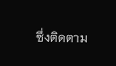ซึ่งติดตาม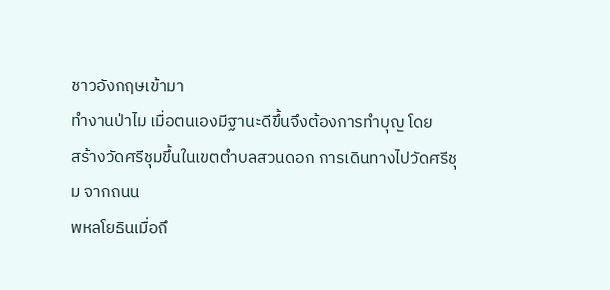ชาวอังกฤษเข้ามา
ทำงานป่าไม เมื่อตนเองมีฐานะดีขึ้นจึงต้องการทำบุญ โดย
สร้างวัดศรีชุมขึ้นในเขตตำบลสวนดอก การเดินทางไปวัดศรีชุม จากถนน
พหลโยธินเมื่อถึ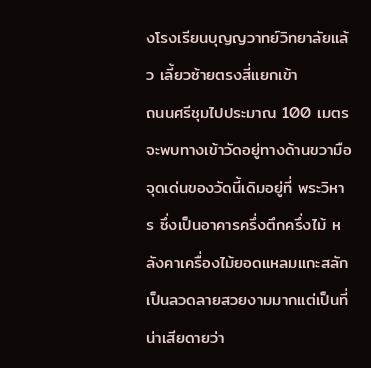งโรงเรียนบุญญวาทย์วิทยาลัยแล้ว เลี้ยวซ้ายตรงสี่แยกเข้า
ถนนศรีชุมไปประมาณ 100 เมตร จะพบทางเข้าวัดอยู่ทางด้านขวามือจุดเด่นของวัดนี้เดิมอยู่ที่ พระวิหาร ซึ่งเป็นอาคารครึ่งตึกครึ่งไม้ หลังคาเครื่องไม้ยอดแหลมแกะสลักเป็นลวดลายสวยงามมากแต่เป็นที่น่าเสียดายว่า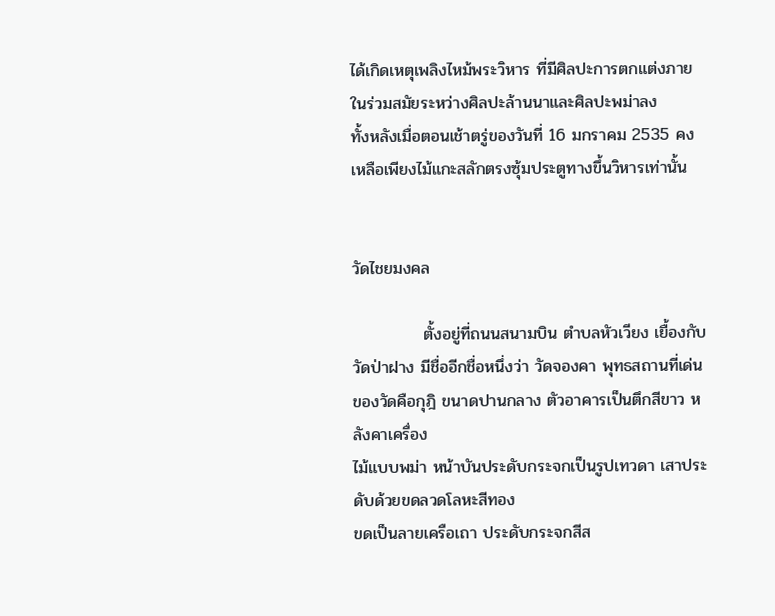ได้เกิดเหตุเพลิงไหม้พระวิหาร ที่มีศิลปะการตกแต่งภายในร่วมสมัยระหว่างศิลปะล้านนาและศิลปะพม่าลง
ทั้งหลังเมื่อตอนเช้าตรู่ของวันที่ 16 มกราคม 2535 คงเหลือเพียงไม้แกะสลักตรงซุ้มประตูทางขึ้นวิหารเท่านั้น


วัดไชยมงคล

            ตั้งอยู่ที่ถนนสนามบิน ตำบลหัวเวียง เยื้องกับวัดป่าฝาง มีชื่ออีกชื่อหนึ่งว่า วัดจองคา พุทธสถานที่เด่นของวัดคือกุฎิ ขนาดปานกลาง ตัวอาคารเป็นตึกสีขาว หลังคาเครื่อง
ไม้แบบพม่า หน้าบันประดับกระจกเป็นรูปเทวดา เสาประดับด้วยขดลวดโลหะสีทอง
ขดเป็นลายเครือเถา ประดับกระจกสีส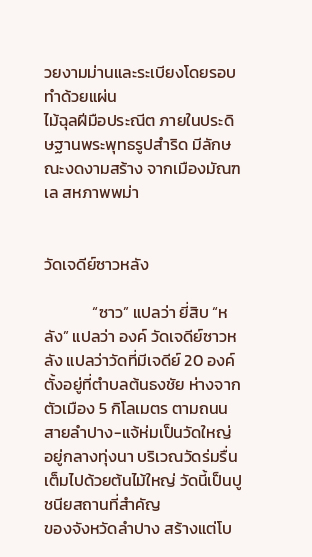วยงามม่านและระเบียงโดยรอบทำด้วยแผ่น
ไม้ฉุลฝีมือประณีต ภายในประดิษฐานพระพุทธรูปสำริด มีลักษณะงดงามสร้าง จากเมืองมัณฑเล สหภาพพม่า


วัดเจดีย์ซาวหลัง

             “ซาว” แปลว่า ยี่สิบ “หลัง” แปลว่า องค์ วัดเจดีย์ซาวหลัง แปลว่าวัดที่มีเจดีย์ 20 องค์ ตั้งอยู่ที่ตำบลต้นธงชัย ห่างจากตัวเมือง 5 กิโลเมตร ตามถนนสายลำปาง-แจ้ห่มเป็นวัดใหญ่
อยู่กลางทุ่งนา บริเวณวัดร่มรื่นเต็มไปด้วยต้นไม้ใหญ่ วัดนี้เป็นปูชนียสถานที่สำคัญ
ของจังหวัดลำปาง สร้างแต่โบ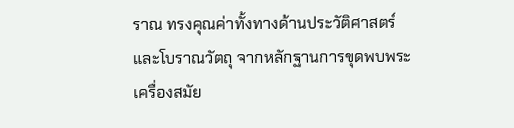ราณ ทรงคุณค่าทั้งทางด้านประวัติศาสตร์และโบราณวัตถุ จากหลักฐานการขุดพบพระเครื่องสมัย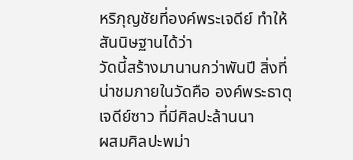หริภุญชัยที่องค์พระเจดีย์ ทำให้สันนิษฐานได้ว่า
วัดนี้สร้างมานานกว่าพันปี สิ่งที่น่าชมภายในวัดคือ องค์พระธาตุเจดีย์ซาว ที่มีศิลปะล้านนา
ผสมศิลปะพม่า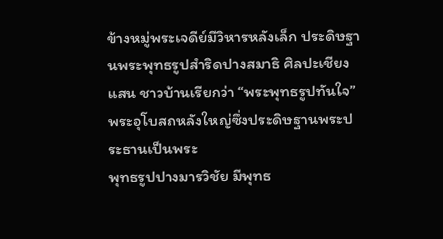ข้างหมู่พระเจดีย์มีวิหารหลังเล็ก ประดิษฐานพระพุทธรูปสำริดปางสมาธิ ศิลปะเชียงแสน ชาวบ้านเรียกว่า “พระพุทธรูปทันใจ” พระอุโบสถหลังใหญ่ซึ่งประดิษฐานพระประธานเป็นพระ
พุทธรูปปางมารวิชัย มีพุทธ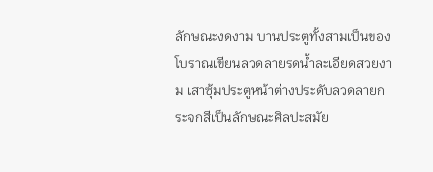ลักษณะงดงาม บานประตูทั้งสามเป็นของโบราณเขียนลวดลายรดน้ำละเอียดสวยงาม เสาซุ้มประตูหน้าต่างประดับลวดลายกระจกสีเป็นลักษณะศิลปะสมัย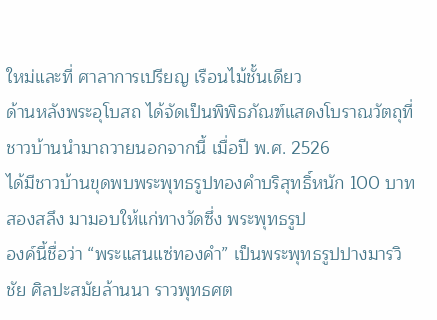ใหม่และที่ ศาลาการเปรียญ เรือนไม้ชั้นเดียว
ด้านหลังพระอุโบสถ ได้จัดเป็นพิพิธภัณฑ์แสดงโบราณวัตถุที่ชาวบ้านนำมาถวายนอกจากนี้ เมื่อปี พ.ศ. 2526
ได้มีชาวบ้านขุดพบพระพุทธรูปทองคำบริสุทธิ์หนัก 100 บาทสองสลึง มามอบให้แก่ทางวัดซึ่ง พระพุทธรูป
องค์นี้ชื่อว่า “พระแสนแซ่ทองคำ” เป็นพระพุทธรูปปางมารวิชัย ศิลปะสมัยล้านนา ราวพุทธศต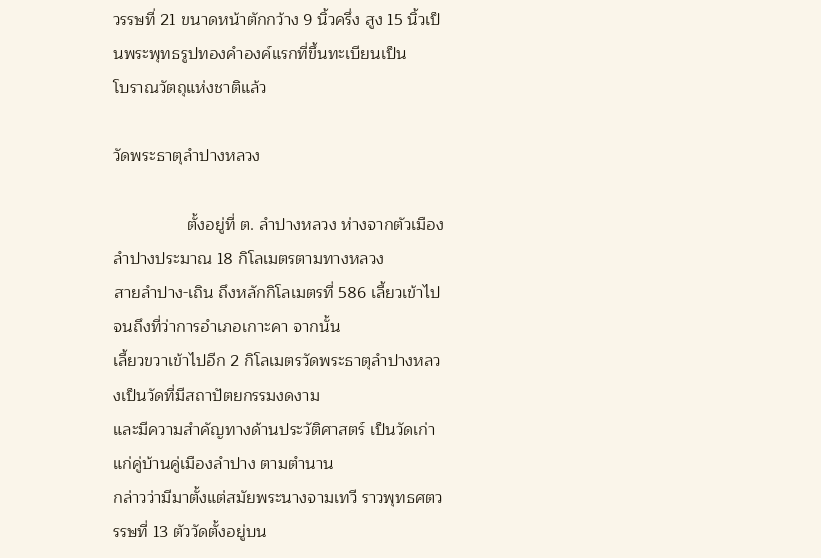วรรษที่ 21 ขนาดหน้าตักกว้าง 9 นิ้วครึ่ง สูง 15 นิ้วเป็นพระพุทธรูปทองคำองค์แรกที่ขึ้นทะเบียนเป็น
โบราณวัตถุแห่งชาติแล้ว

วัดพระธาตุลำปางหลวง

                ตั้งอยู่ที่ ต. ลำปางหลวง ห่างจากตัวเมืองลำปางประมาณ 18 กิโลเมตรตามทางหลวง
สายลำปาง-เถิน ถึงหลักกิโลเมตรที่ 586 เลี้ยวเข้าไปจนถึงที่ว่าการอำเภอเกาะคา จากนั้น
เลี้ยวขวาเข้าไปอีก 2 กิโลเมตรวัดพระธาตุลำปางหลวงเป็นวัดที่มีสถาปัตยกรรมงดงาม
และมีความสำคัญทางด้านประวัติศาสตร์ เป็นวัดเก่าแก่คู่บ้านคู่เมืองลำปาง ตามตำนาน
กล่าวว่ามีมาตั้งแต่สมัยพระนางจามเทวี ราวพุทธศตวรรษที่ 13 ตัววัดตั้งอยู่บน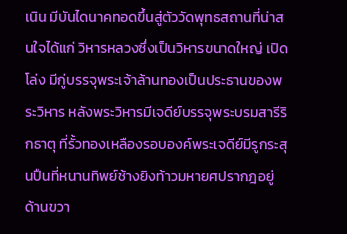เนิน มีบันไดนาคทอดขึ้นสู่ตัววัดพุทธสถานที่น่าสนใจได้แก่ วิหารหลวงซึ่งเป็นวิหารขนาดใหญ่ เปิดโล่ง มีกู่บรรจุพระเจ้าล้านทองเป็นประธานของพระวิหาร หลังพระวิหารมีเจดีย์บรรจุพระบรมสารีริกธาตุ ที่รั้วทองเหลืองรอบองค์พระเจดีย์มีรูกระสุนปืนที่หนานทิพย์ช้างยิงท้าวมหายศปรากฎอยู่ ด้านขวา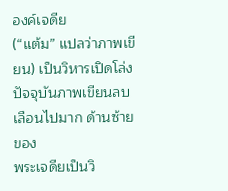องค์เจดีย
(“แต้ม” แปลว่าภาพเขียน) เป็นวิหารเปิดโล่ง ปัจจุบันภาพเขียนลบเลือนไปมาก ด้านซ้ายของ
พระเจดียเป็นวิ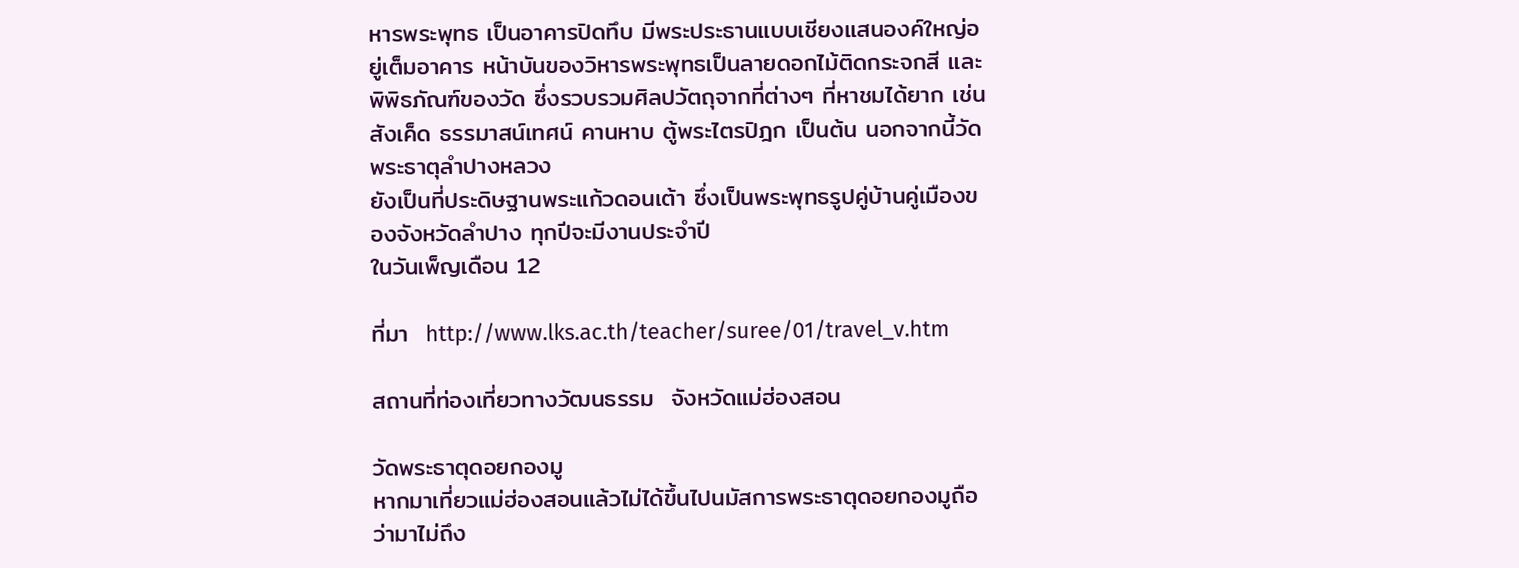หารพระพุทธ เป็นอาคารปิดทึบ มีพระประธานแบบเชียงแสนองค์ใหญ่อยู่เต็มอาคาร หน้าบันของวิหารพระพุทธเป็นลายดอกไม้ติดกระจกสี และพิพิธภัณฑ์ของวัด ซึ่งรวบรวมศิลปวัตถุจากที่ต่างๆ ที่หาชมได้ยาก เช่น สังเค็ด ธรรมาสน์เทศน์ คานหาบ ตู้พระไตรปิฎก เป็นต้น นอกจากนี้วัดพระธาตุลำปางหลวง
ยังเป็นที่ประดิษฐานพระแก้วดอนเต้า ซึ่งเป็นพระพุทธรูปคู่บ้านคู่เมืองของจังหวัดลำปาง ทุกปีจะมีงานประจำปี
ในวันเพ็ญเดือน 12

ที่มา  http://www.lks.ac.th/teacher/suree/01/travel_v.htm

สถานที่ท่องเที่ยวทางวัฒนธรรม  จังหวัดแม่ฮ่องสอน

วัดพระธาตุดอยกองมู
หากมาเที่ยวแม่ฮ่องสอนแล้วไม่ได้ขึ้นไปนมัสการพระธาตุดอยกองมูถือว่ามาไม่ถึง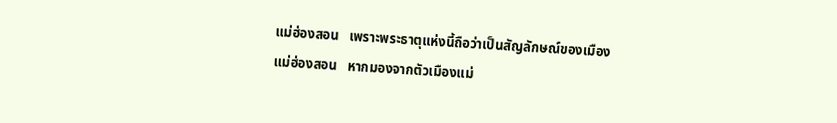แม่ฮ่องสอน   เพราะพระธาตุแห่งนี้ถือว่าเป็นสัญลักษณ์ของเมืองแม่ฮ่องสอน   หากมองจากตัวเมืองแม่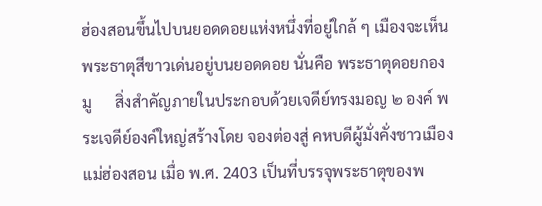ฮ่องสอนขึ้นไปบนยอดดอยแห่งหนึ่งที่อยู่ใกล้ ๆ เมืองจะเห็นพระธาตุสีขาวเด่นอยู่บนยอดดอย นั่นคือ พระธาตุดอยกองมู      สิ่งสำคัญภายในประกอบด้วยเจดีย์ทรงมอญ ๒ องค์ พระเจดีย์องค์ใหญ่สร้างโดย จองต่องสู่ คหบดีผู้มั่งคั่งชาวเมืองแม่ฮ่องสอน เมื่อ พ.ศ. 2403 เป็นที่บรรจุพระธาตุของพ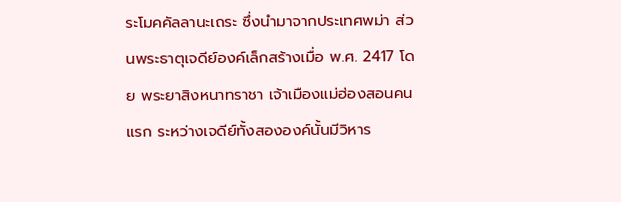ระโมคคัลลานะเถระ ซึ่งนำมาจากประเทศพม่า ส่วนพระธาตุเจดีย์องค์เล็กสร้างเมื่อ พ.ศ. 2417 โดย พระยาสิงหนาทราชา เจ้าเมืองแม่ฮ่องสอนคนแรก ระหว่างเจดีย์ทั้งสององค์นั้นมีวิหาร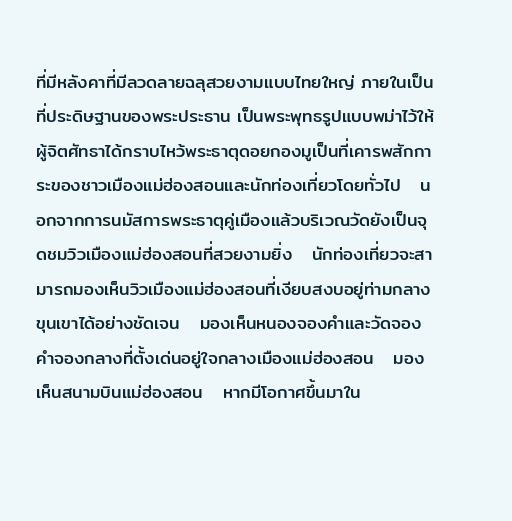ที่มีหลังคาที่มีลวดลายฉลุสวยงามแบบไทยใหญ่ ภายในเป็นที่ประดิษฐานของพระประธาน เป็นพระพุทธรูปแบบพม่าไว้ให้ผู้จิตศัทธาได้กราบไหว้พระธาตุดอยกองมูเป็นที่เคารพสักการะของชาวเมืองแม่ฮ่องสอนและนักท่องเที่ยวโดยทั่วไป   นอกจากการนมัสการพระธาตุคู่เมืองแล้วบริเวณวัดยังเป็นจุดชมวิวเมืองแม่ฮ่องสอนที่สวยงามยิ่ง   นักท่องเที่ยวจะสามารถมองเห็นวิวเมืองแม่ฮ่องสอนที่เงียบสงบอยู่ท่ามกลางขุนเขาได้อย่างชัดเจน   มองเห็นหนองจองคำและวัดจองคำจองกลางที่ตั้งเด่นอยู่ใจกลางเมืองแม่ฮ่องสอน   มองเห็นสนามบินแม่ฮ่องสอน   หากมีโอกาศขึ้นมาใน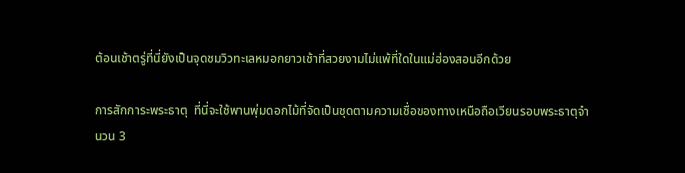ต้อนเช้าตรู่ที่นี่ยังเป็นจุดชมวิวทะเลหมอกยาวเช้าที่สวยงามไม่แพ้ที่ใดในแม่ฮ่องสอนอีกด้วย

การสักการะพระธาตุ  ที่นี่จะใช้พานพุ่มดอกไม้ที่จัดเป็นชุดตามความเชื่อของทางเหนือถือเวียนรอบพระธาตุจำนวน 3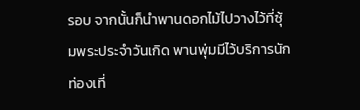รอบ จากนั้นก็นำพานดอกไม้ไปวางไว้ที่ซุ้มพระประจำวันเกิด พานพุ่มมีไว้บริการนักท่องเที่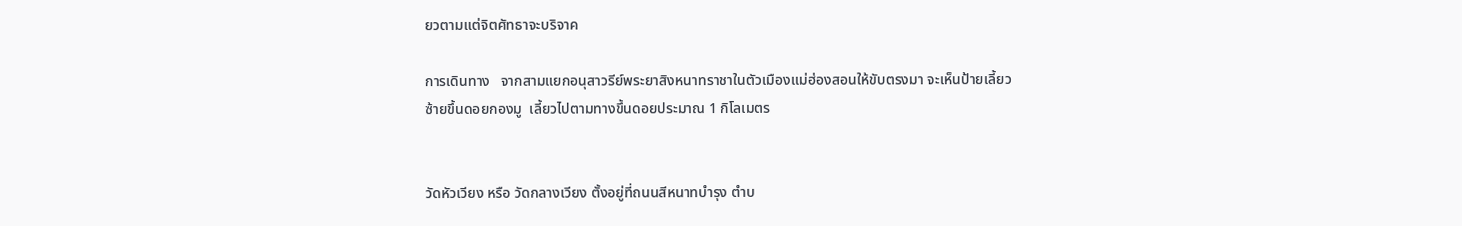ยวตามแต่จิตศัทธาจะบริจาค

การเดินทาง   จากสามแยกอนุสาวรีย์พระยาสิงหนาทราชาในตัวเมืองแม่ฮ่องสอนให้ขับตรงมา จะเห็นป้ายเลี้ยวซ้ายขึ้นดอยกองมู  เลี้ยวไปตามทางขึ้นดอยประมาณ 1 กิโลเมตร


วัดหัวเวียง หรือ วัดกลางเวียง ตั้งอยู่ที่ถนนสีหนาทบำรุง ตำบ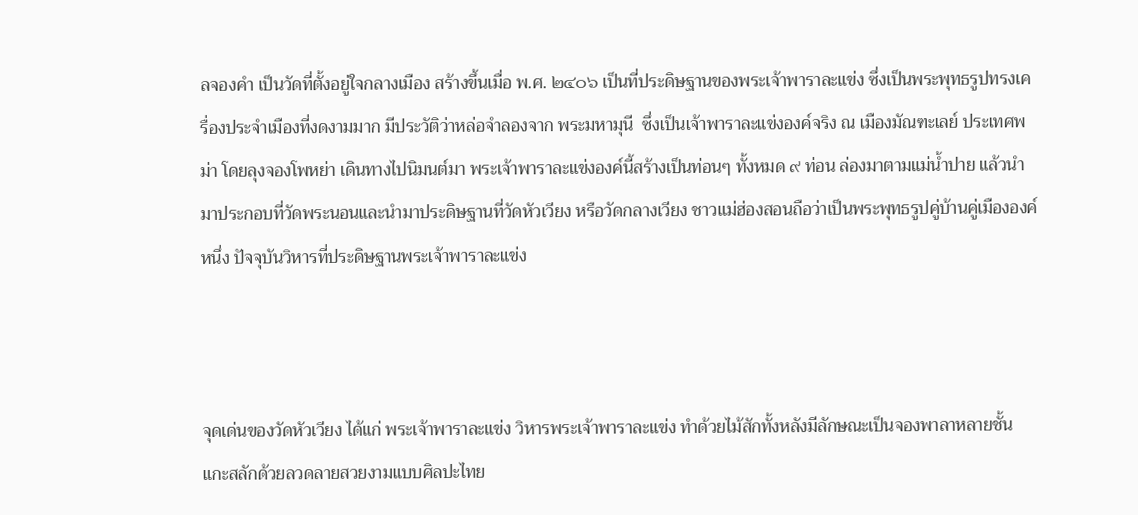ลจองคำ เป็นวัดที่ตั้งอยู่ใจกลางเมือง สร้างขึ้นเมื่อ พ.ศ. ๒๔๐๖ เป็นที่ประดิษฐานของพระเจ้าพาราละแข่ง ซึ่งเป็นพระพุทธรูปทรงเครื่องประจำเมืองที่งดงามมาก มีประวัติว่าหล่อจำลองจาก พระมหามุนี  ซึ่งเป็นเจ้าพาราละแข่งองค์จริง ณ เมืองมัณฑะเลย์ ประเทศพม่า โดยลุงจองโพหย่า เดินทางไปนิมนต์มา พระเจ้าพาราละแข่งองค์นี้สร้างเป็นท่อนๆ ทั้งหมด ๙ ท่อน ล่องมาตามแม่น้ำปาย แล้วนำมาประกอบที่วัดพระนอนและนำมาประดิษฐานที่วัดหัวเวียง หรือวัดกลางเวียง ชาวแม่ฮ่องสอนถือว่าเป็นพระพุทธรูปคู่บ้านคู่เมืององค์หนึ่ง ปัจจุบันวิหารที่ประดิษฐานพระเจ้าพาราละแข่ง



จุดเด่นของวัดหัวเวียง ได้แก่ พระเจ้าพาราละแข่ง วิหารพระเจ้าพาราละแข่ง ทำด้วยไม้สักทั้งหลังมีลักษณะเป็นจองพาลาหลายชั้น แกะสลักด้วยลวดลายสวยงามแบบศิลปะไทย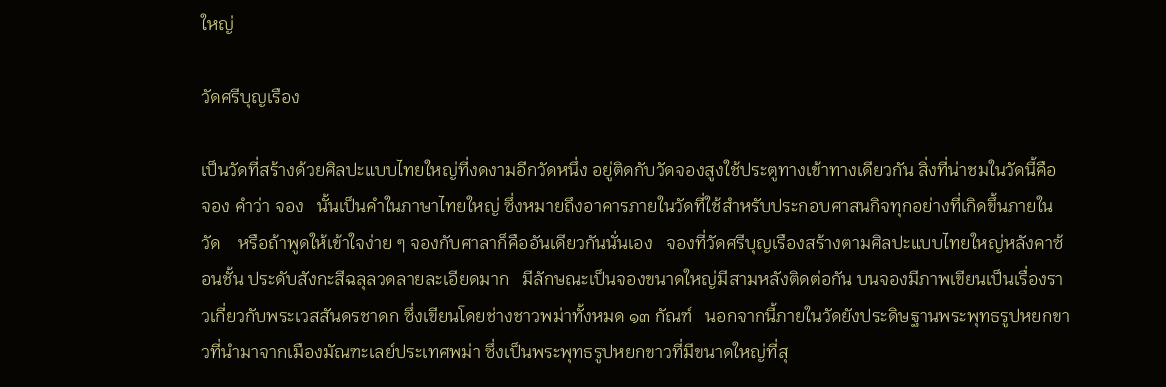ใหญ่

วัดศรีบุญเรือง

เป็นวัดที่สร้างด้วยศิลปะแบบไทยใหญ่ที่งดงามอีกวัดหนึ่ง อยู่ติดกับวัดจองสูงใช้ประตูทางเข้าทางเดียวกัน สิ่งที่น่าชมในวัดนี้คือ จอง คำว่า จอง   นั้นเป็นคำในภาษาไทยใหญ่ ซึ่งหมายถึงอาคารภายในวัดที่ใช้สำหรับประกอบศาสนกิจทุกอย่างที่เกิดขึ้นภายในวัด    หรือถ้าพูดให้เข้าใจง่าย ๆ จองกับศาลาก็คืออันเดียวกันนั่นเอง   จองที่วัดศรีบุญเรืองสร้างตามศิลปะแบบไทยใหญ่หลังคาซ้อนชั้น ประดับสังกะสีฉลุลวดลายละเอียดมาก   มีลักษณะเป็นจองขนาดใหญ่มีสามหลังติดต่อกัน บนจองมีภาพเขียนเป็นเรื่องราวเกี่ยวกับพระเวสสันดรชาดก ซึ่งเขียนโดยช่างชาวพม่าทั้งหมด ๑๓ กัณฑ์   นอกจากนี้ภายในวัดยังประดิษฐานพระพุทธรูปหยกขาวที่นำมาจากเมืองมัณฑะเลย์ประเทศพม่า ซึ่งเป็นพระพุทธรูปหยกขาวที่มีขนาดใหญ่ที่สุ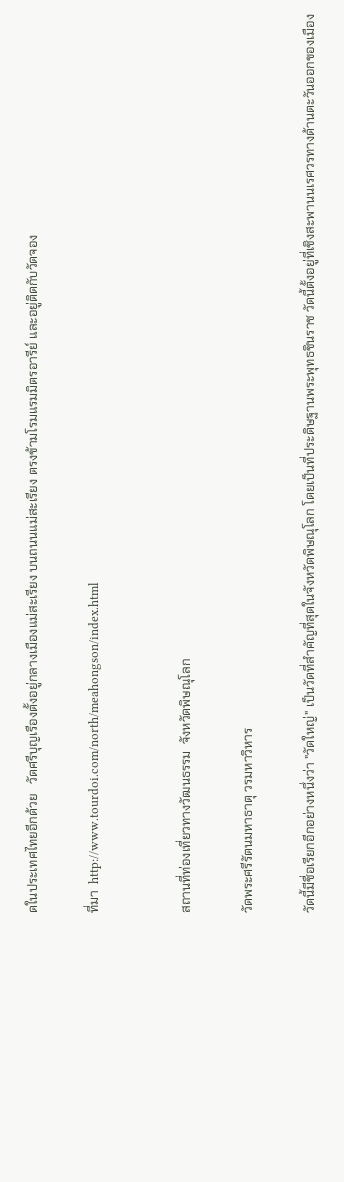ดในประเทศไทยอีกด้วย   วัดศรีบุญเรืองตั้งอยู่กลางเมืองแม่สะเรียง บนถนนแม่สะเรียง ตรงข้ามโรมแรมมิตรอารีย์ และอยู่ติดกับวัดจอง

ที่มา  http://www.tourdoi.com/north/meahongson/index.html


สถานที่ท่องเที่ยวทางวัฒนธรรม  จังหวัดพิษณุโลก

วัดพระศรีรัตนมหาธาตุ วรมหาวิหาร

วัดนี้มีชื่อเรียกอีกอย่างหนึ่งว่า "วัดใหญ่" เป็นวัดที่สำคัญที่สุดในจังหวัดพิษณุโลก โดยเป็นที่ประดิษฐานพระพุทธชินราช วัดนี้ตั้งอยู่ที่เชิงสะพานนเรศวรทางด้านตะวันออกของเมือง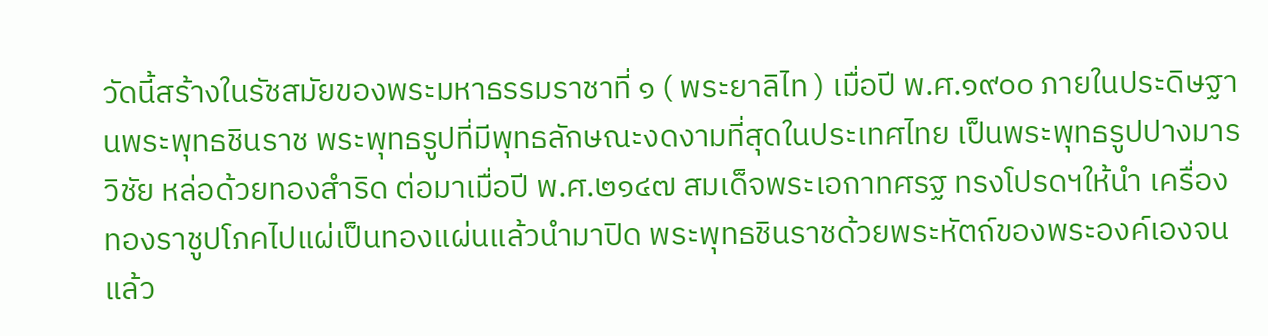วัดนี้สร้างในรัชสมัยของพระมหาธรรมราชาที่ ๑ ( พระยาลิไท ) เมื่อปี พ.ศ.๑๙๐๐ ภายในประดิษฐานพระพุทธชินราช พระพุทธรูปที่มีพุทธลักษณะงดงามที่สุดในประเทศไทย เป็นพระพุทธรูปปางมารวิชัย หล่อด้วยทองสำริด ต่อมาเมื่อปี พ.ศ.๒๑๔๗ สมเด็จพระเอกาทศรฐ ทรงโปรดฯให้นำ เครื่องทองราชูปโภคไปแผ่เป็นทองแผ่นแล้วนำมาปิด พระพุทธชินราชด้วยพระหัตถ์ของพระองค์เองจนแล้ว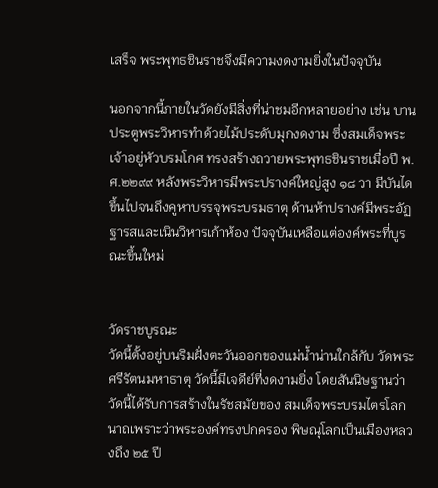เสร็จ พระพุทธชินราชจึงมีความงดงามยิ่งในปัจจุบัน

นอกจากนี้ภายในวัดยังมีสิ่งที่น่าชมอีกหลายอย่าง เช่น บานประตูพระวิหารทำด้วยไม้ประดับมุกงดงาม ซึ่งสมเด็จพระเจ้าอยู่หัวบรมโกศ ทรงสร้างถวายพระพุทธชินราชเมื่อปี พ.ศ.๒๒๙๙ หลังพระวิหารมีพระปรางค์ใหญ่สูง ๑๘ วา มีบันไดขึ้นไปจนถึงคูหาบรรจุพระบรมธาตุ ด้านห้าปรางค์มีพระอัฏฐารสและเนินวิหารเก้าห้อง ปัจจุบันเหลือแต่องค์พระที่บูรณะขึ้นใหม่


วัดราชบูรณะ
วัดนี้ตั้งอยู่บนริมฝั่งตะวันออกของแม่น้ำน่านใกล้กับ วัดพระศรีรัตนมหาธาตุ วัดนี้มีเจดีย์ที่งดงามยิ่ง โดยสันนิษฐานว่าวัดนี้ได้รับการสร้างในรัชสมัยของ สมเด็จพระบรมไตรโลกนาถเพราะว่าพระองค์ทรงปกครอง พิษณุโลกเป็นเมืองหลวงถึง ๒๕ ปี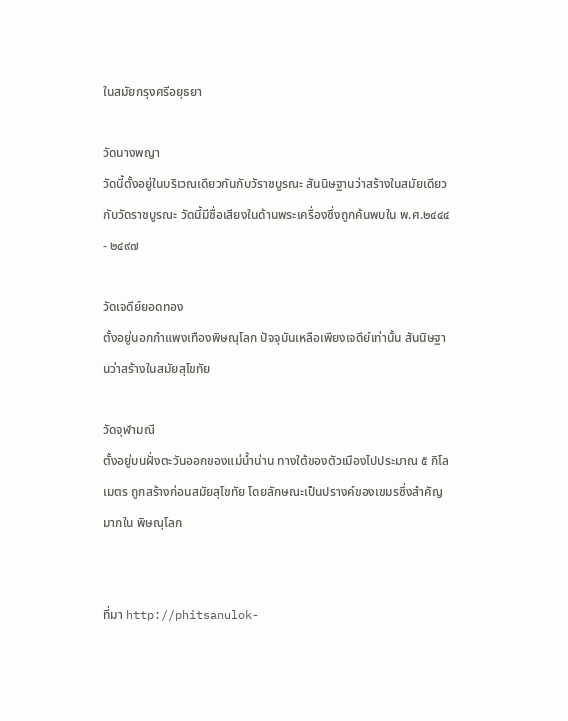ในสมัยกรุงศรีอยุธยา

วัดนางพญา
วัดนี้ตั้งอยู่ในบริเวณเดียวกันกับวัราชบูรณะ สันนิษฐานว่าสร้างในสมัยเดียวกับวัดราชบูรณะ วัดนี้มีชื่อเสียงในด้านพระเครื่องซึ่งถูกค้นพบใน พ.ศ.๒๔๔๔ - ๒๔๙๗

วัดเจดีย์ยอดทอง
ตั้งอยู่นอกกำแพงเทืองพิษณุโลก ปัจจุบันเหลือเพียงเจดีย์เท่านั้น สันนิษฐานว่าสร้างในสมัยสุโขทัย

วัดจุฬามณี
ตั้งอยู่บนฝั่งตะวันออกของแม่น้ำน่าน ทางใต้ของตัวเมืองไปประมาณ ๕ กิโลเมตร ถูกสร้างก่อนสมัยสุโขทัย โดยลักษณะเป็นปรางค์ของเขมรซึ่งสำคัญมากใน พิษณุโลก


ที่มา http://phitsanulok-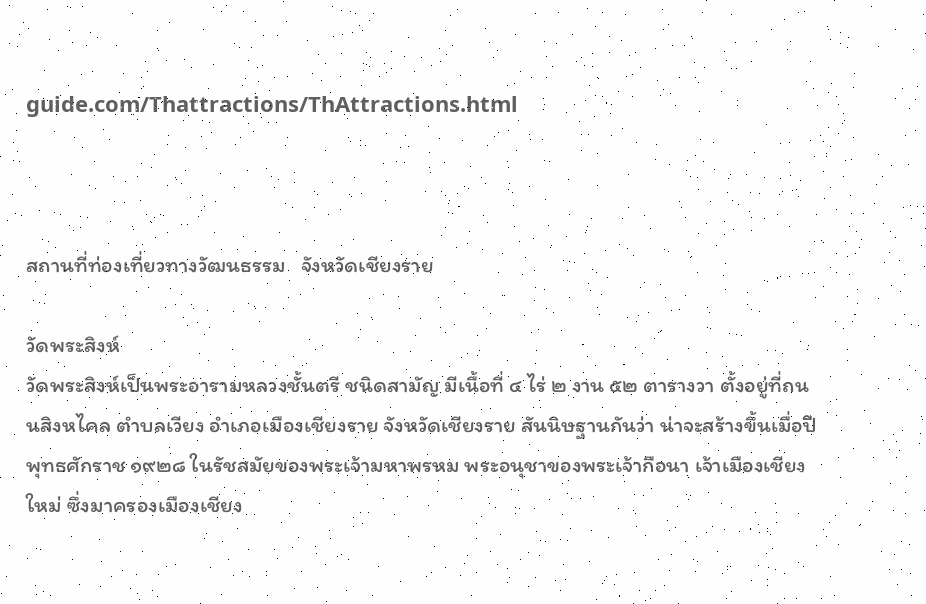guide.com/Thattractions/ThAttractions.html



สถานที่ท่องเที่ยวทางวัฒนธรรม   จังหวัดเชียงราย

วัดพระสิงห์
วัดพระสิงห์เป็นพระอารามหลวงชั้นตรี ชนิดสามัญ มีเนื้อที่ ๔ ไร่ ๒ งาน ๕๒ ตารางวา ตั้งอยู่ที่ถนนสิงหไคล ตำบลเวียง อำเภอเมืองเชียงราย จังหวัดเชียงราย สันนิษฐานกันว่า น่าจะสร้างขึ้นเมื่อปีพุทธศักราช ๑๙๒๘ ในรัชสมัยของพระเจ้ามหาพรหม พระอนุชาของพระเจ้ากือนา เจ้าเมืองเชียงใหม่ ซึ่งมาครองเมืองเชียง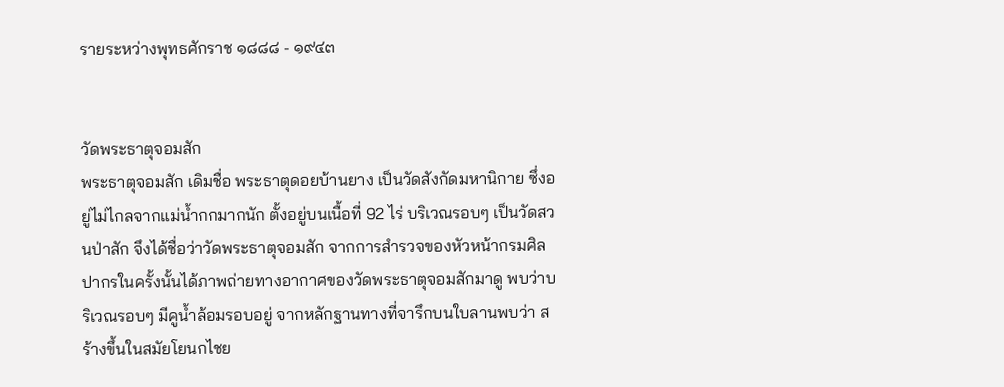รายระหว่างพุทธศักราช ๑๘๘๘ - ๑๙๔๓


วัดพระธาตุจอมสัก
พระธาตุจอมสัก เดิมชื่อ พระธาตุดอยบ้านยาง เป็นวัดสังกัดมหานิกาย ซึ่งอยู่ไม่ไกลจากแม่น้ำกกมากนัก ตั้งอยู่บนเนื้อที่ 92 ไร่ บริเวณรอบๆ เป็นวัดสวนป่าสัก จึงได้ชื่อว่าวัดพระธาตุจอมสัก จากการสำรวจของหัวหน้ากรมศิลปากรในครั้งนั้นได้ภาพถ่ายทางอากาศของวัดพระธาตุจอมสักมาดู พบว่าบริเวณรอบๆ มีคูน้ำล้อมรอบอยู่ จากหลักฐานทางที่จารึกบนใบลานพบว่า สร้างขึ้นในสมัยโยนกไชย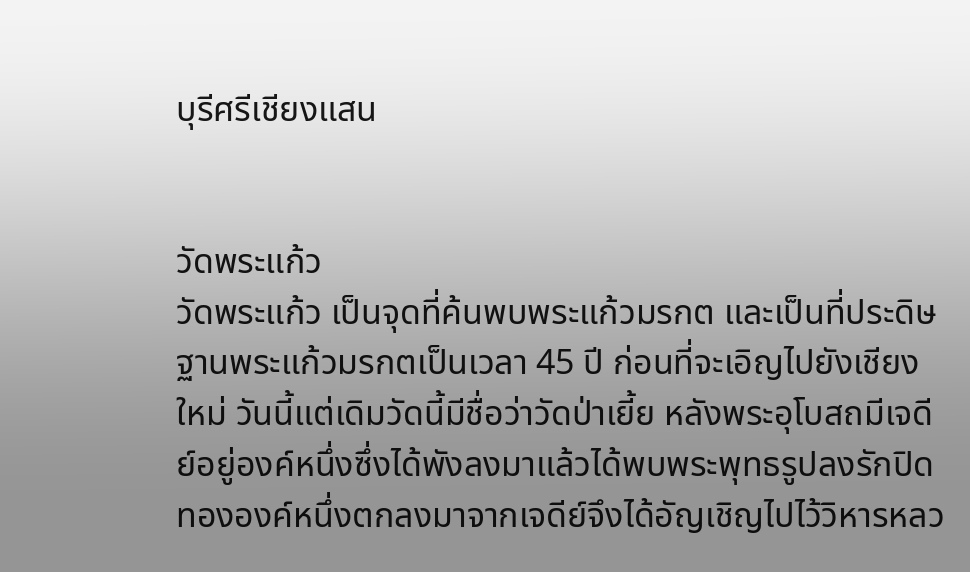บุรีศรีเชียงแสน


วัดพระแก้ว
วัดพระแก้ว เป็นจุดที่ค้นพบพระแก้วมรกต และเป็นที่ประดิษฐานพระแก้วมรกตเป็นเวลา 45 ปี ก่อนที่จะเอิญไปยังเชียงใหม่ วันนี้แต่เดิมวัดนี้มีชื่อว่าวัดป่าเยี้ย หลังพระอุโบสถมีเจดีย์อยู่องค์หนึ่งซึ่งได้พังลงมาแล้วได้พบพระพุทธรูปลงรักปิดทององค์หนึ่งตกลงมาจากเจดีย์จึงได้อัญเชิญไปไว้วิหารหลว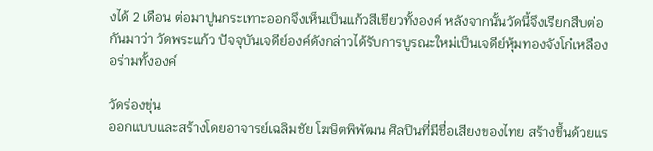งได้ 2 เดือน ต่อมาปูนกระเทาะออกจึงเห็นเป็นแก้วสีเขียวทั้งองค์ หลังจากนั้นวัดนี้จึงเรียกสืบต่อกันมาว่า วัดพระแก้ว ปัจจุบันเจดีย์องค์ดังกล่าวได้รับการบูรณะใหม่เป็นเจดีย์หุ้มทองจังโก๋เหลืองอร่ามทั้งองค์

วัดร่องขุ่น
ออกแบบและสร้างโดยอาจารย์เฉลิมชัย โฆษิตพิพัฒน ศิลปินที่มีชื่อเสียงของไทย สร้างขึ้นด้วยแร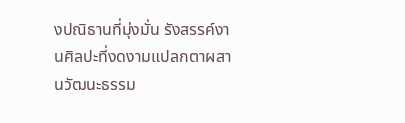งปณิธานที่มุ่งมั่น รังสรรค์งานศิลปะที่งดงามแปลกตาผสานวัฒนะธรรม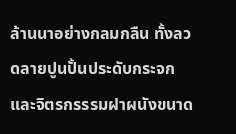ล้านนาอย่างกลมกลืน ทั้งลวดลายปูนปั้นประดับกระจกและจิตรกรรรมฝาผนังขนาด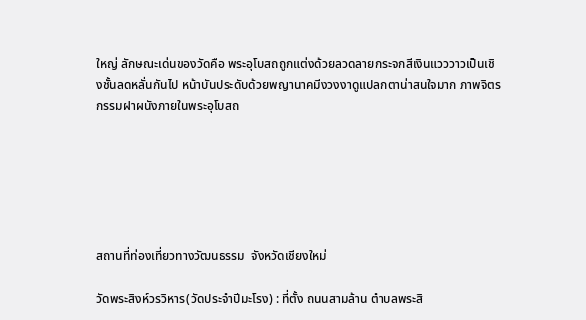ใหญ่ ลักษณะเด่นของวัดคือ พระอุโบสถถูกแต่งด้วยลวดลายกระจกสีเงินแวววาวเป็นเชิงชั้นลดหลั่นกันไป หน้าบันประดับด้วยพญานาคมีงวงงาดูแปลกตาน่าสนใจมาก ภาพจิตรกรรมฝาผนังภายในพระอุโบสถ






สถานที่ท่องเที่ยวทางวัฒนธรรม  จังหวัดเชียงใหม่

วัดพระสิงห์วรวิหาร(วัดประจำปีมะโรง) : ที่ตั้ง ถนนสามล้าน ตำบลพระสิ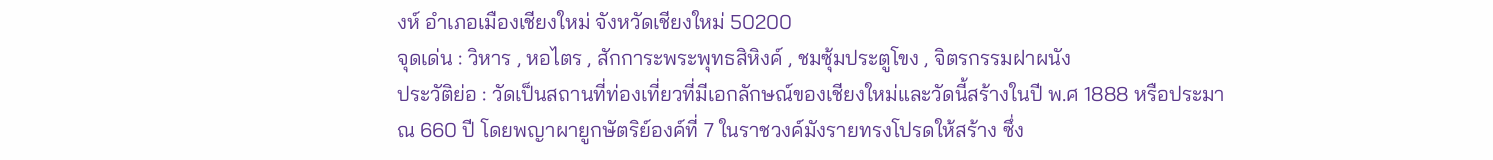งห์ อำเภอเมืองเชียงใหม่ จังหวัดเชียงใหม่ 50200
จุดเด่น : วิหาร , หอไตร , สักการะพระพุทธสิหิงค์ , ชมซุ้มประตูโขง , จิตรกรรมฝาผนัง
ประวัติย่อ : วัดเป็นสถานที่ท่องเที่ยวที่มีเอกลักษณ์ของเชียงใหม่และวัดนี้สร้างในปี พ.ศ 1888 หรือประมาณ 660 ปี โดยพญาผายูกษัตริย์องค์ที่ 7 ในราชวงค์มังรายทรงโปรดให้สร้าง ซึ่ง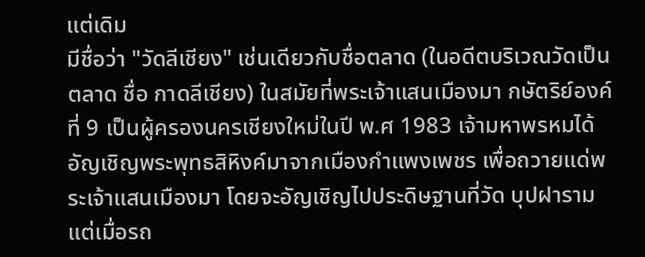แต่เดิม
มีชื่อว่า "วัดลีเชียง" เช่นเดียวกับชื่อตลาด (ในอดีตบริเวณวัดเป็นตลาด ชื่อ กาดลีเชียง) ในสมัยที่พระเจ้าแสนเมืองมา กษัตริย์องค์ที่ 9 เป็นผู้ครองนครเชียงใหม่ในปี พ.ศ 1983 เจ้ามหาพรหมได้อัญเชิญพระพุทธสิหิงค์มาจากเมืองกำแพงเพชร เพื่อถวายแด่พระเจ้าแสนเมืองมา โดยจะอัญเชิญไปประดิษฐานที่วัด บุปฝาราม แต่เมื่อรถ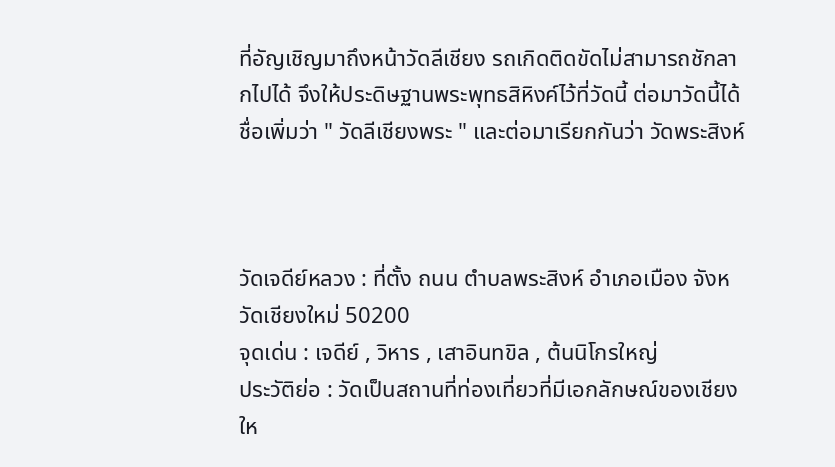ที่อัญเชิญมาถึงหน้าวัดลีเชียง รถเกิดติดขัดไม่สามารถชักลากไปได้ จึงให้ประดิษฐานพระพุทธสิหิงค์ไว้ที่วัดนี้ ต่อมาวัดนี้ได้ชื่อเพิ่มว่า " วัดลีเชียงพระ " และต่อมาเรียกกันว่า วัดพระสิงห์



วัดเจดีย์หลวง : ที่ตั้ง ถนน ตำบลพระสิงห์ อำเภอเมือง จังหวัดเชียงใหม่ 50200
จุดเด่น : เจดีย์ , วิหาร , เสาอินทขิล , ต้นนิโกรใหญ่
ประวัติย่อ : วัดเป็นสถานที่ท่องเที่ยวที่มีเอกลักษณ์ของเชียงให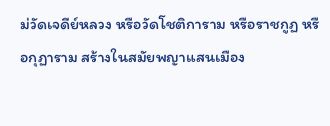ม่วัดเจดีย์หลวง หรือวัดโชติการาม หรือราชกูฏ หรือกุฏาราม สร้างในสมัยพญาแสนเมือง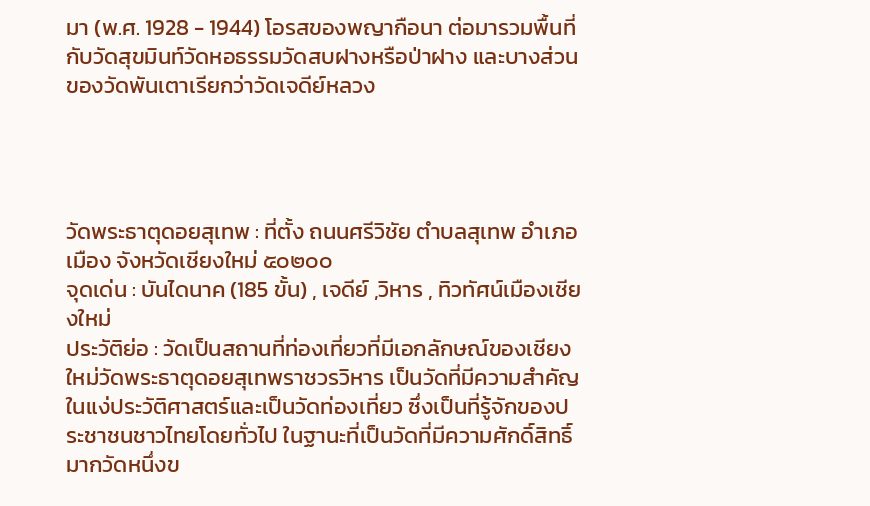มา (พ.ศ. 1928 - 1944) โอรสของพญากือนา ต่อมารวมพื้นที่กับวัดสุขมินท์วัดหอธรรมวัดสบฝางหรือป่าฝาง และบางส่วนของวัดพันเตาเรียกว่าวัดเจดีย์หลวง




วัดพระธาตุดอยสุเทพ : ที่ตั้ง ถนนศรีวิชัย ตำบลสุเทพ อำเภอเมือง จังหวัดเชียงใหม่ ๕๐๒๐๐
จุดเด่น : บันไดนาค (185 ขั้น) , เจดีย์ ,วิหาร , ทิวทัศน์เมืองเชียงใหม่
ประวัติย่อ : วัดเป็นสถานที่ท่องเที่ยวที่มีเอกลักษณ์ของเชียงใหม่วัดพระธาตุดอยสุเทพราชวรวิหาร เป็นวัดที่มีความสำคัญในแง่ประวัติศาสตร์และเป็นวัดท่องเที่ยว ซึ่งเป็นที่รู้จักของประชาชนชาวไทยโดยทั่วไป ในฐานะที่เป็นวัดที่มีความศักดิ์สิทธิ์มากวัดหนึ่งข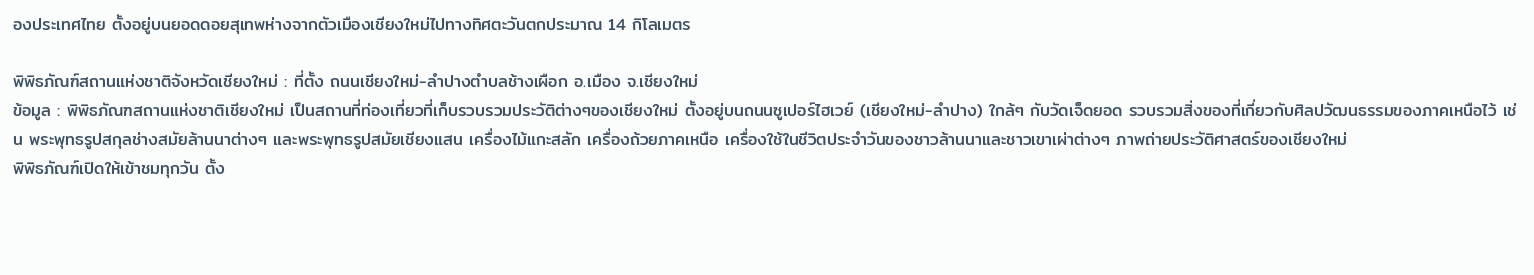องประเทศไทย ตั้งอยู่บนยอดดอยสุเทพห่างจากตัวเมืองเชียงใหม่ไปทางทิศตะวันตกประมาณ 14 กิโลเมตร

พิพิธภัณฑ์สถานแห่งชาติจังหวัดเชียงใหม่ : ที่ตั้ง ถนนเชียงใหม่-ลำปางตำบลช้างเผือก อ.เมือง จ.เชียงใหม่
ข้อมูล : พิพิธภัณฑสถานแห่งชาติเชียงใหม่ เป็นสถานที่ท่องเที่ยวที่เก็บรวบรวมประวัติต่างๆของเชียงใหม่ ตั้งอยู่บนถนนซูเปอร์ไฮเวย์ (เชียงใหม่-ลำปาง) ใกล้ๆ กับวัดเจ็ดยอด รวบรวมสิ่งของที่เกี่ยวกับศิลปวัฒนธรรมของภาคเหนือไว้ เช่น พระพุทธรูปสกุลช่างสมัยล้านนาต่างๆ และพระพุทธรูปสมัยเชียงแสน เครื่องไม้แกะสลัก เครื่องถ้วยภาคเหนือ เครื่องใช้ในชีวิตประจำวันของชาวล้านนาและชาวเขาเผ่าต่างๆ ภาพถ่ายประวัติศาสตร์ของเชียงใหม่
พิพิธภัณฑ์เปิดให้เข้าชมทุกวัน ตั้ง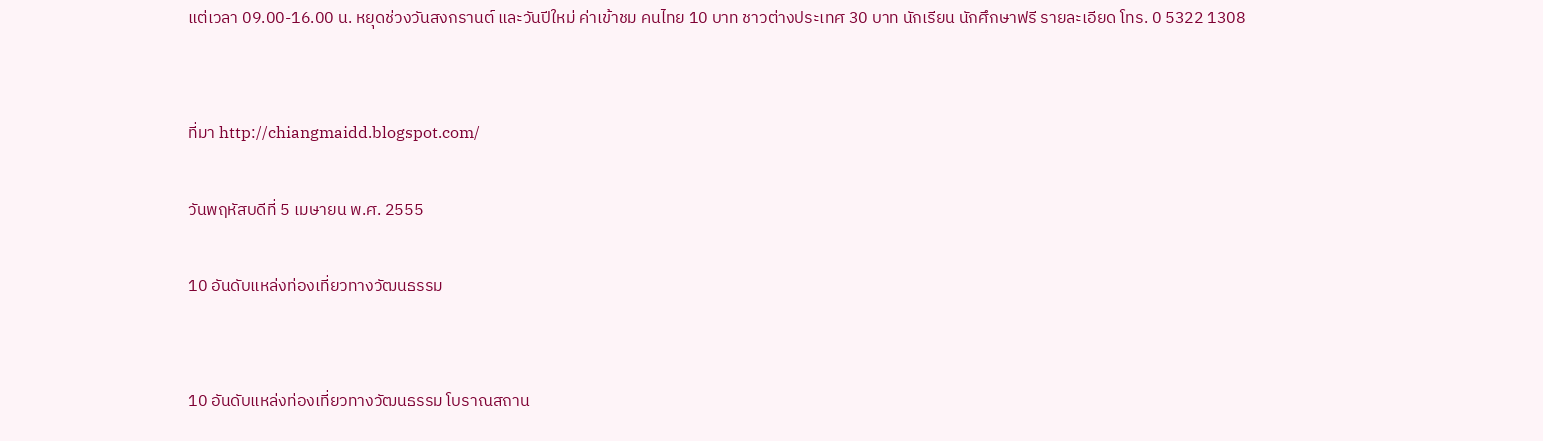แต่เวลา 09.00-16.00 น. หยุดช่วงวันสงกรานต์ และวันปีใหม่ ค่าเข้าชม คนไทย 10 บาท ชาวต่างประเทศ 30 บาท นักเรียน นักศึกษาฟรี รายละเอียด โทร. 0 5322 1308


ที่มา http://chiangmaidd.blogspot.com/

วันพฤหัสบดีที่ 5 เมษายน พ.ศ. 2555

10 อันดับแหล่งท่องเที่ยวทางวัฒนธรรม


10 อันดับแหล่งท่องเที่ยวทางวัฒนธรรม โบราณสถาน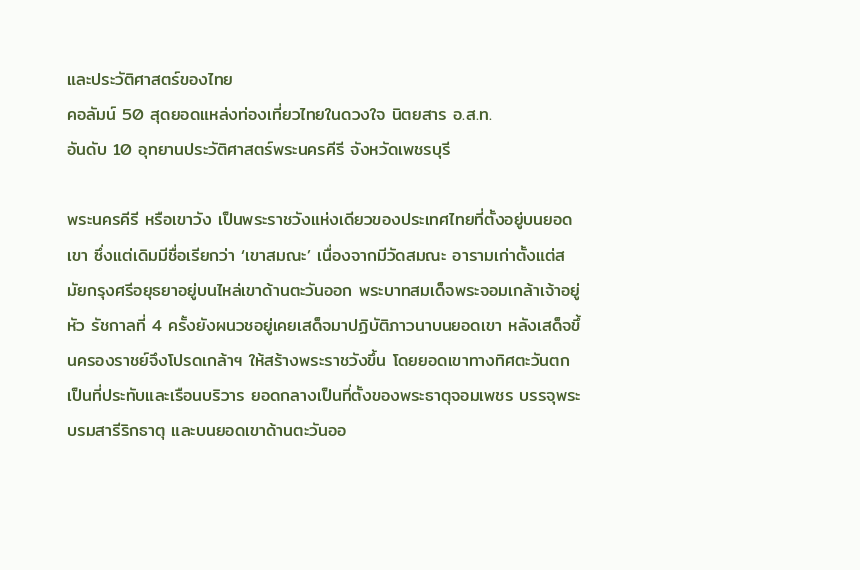และประวัติศาสตร์ของไทย
คอลัมน์ 50 สุดยอดแหล่งท่องเที่ยวไทยในดวงใจ นิตยสาร อ.ส.ท.
อันดับ 10 อุทยานประวัติศาสตร์พระนครคีรี จังหวัดเพชรบุรี

พระนครคีรี หรือเขาวัง เป็นพระราชวังแห่งเดียวของประเทศไทยที่ตั้งอยู่บนยอดเขา ซึ่งแต่เดิมมีชื่อเรียกว่า ‘เขาสมณะ’ เนื่องจากมีวัดสมณะ อารามเก่าตั้งแต่สมัยกรุงศรีอยุธยาอยู่บนไหล่เขาด้านตะวันออก พระบาทสมเด็จพระจอมเกล้าเจ้าอยู่หัว รัชกาลที่ 4 ครั้งยังผนวชอยู่เคยเสด็จมาปฏิบัติภาวนาบนยอดเขา หลังเสด็จขึ้นครองราชย์จึงโปรดเกล้าฯ ให้สร้างพระราชวังขึ้น โดยยอดเขาทางทิศตะวันตกเป็นที่ประทับและเรือนบริวาร ยอดกลางเป็นที่ตั้งของพระธาตุจอมเพชร บรรจุพระบรมสารีริกธาตุ และบนยอดเขาด้านตะวันออ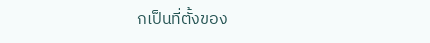กเป็นที่ตั้งของ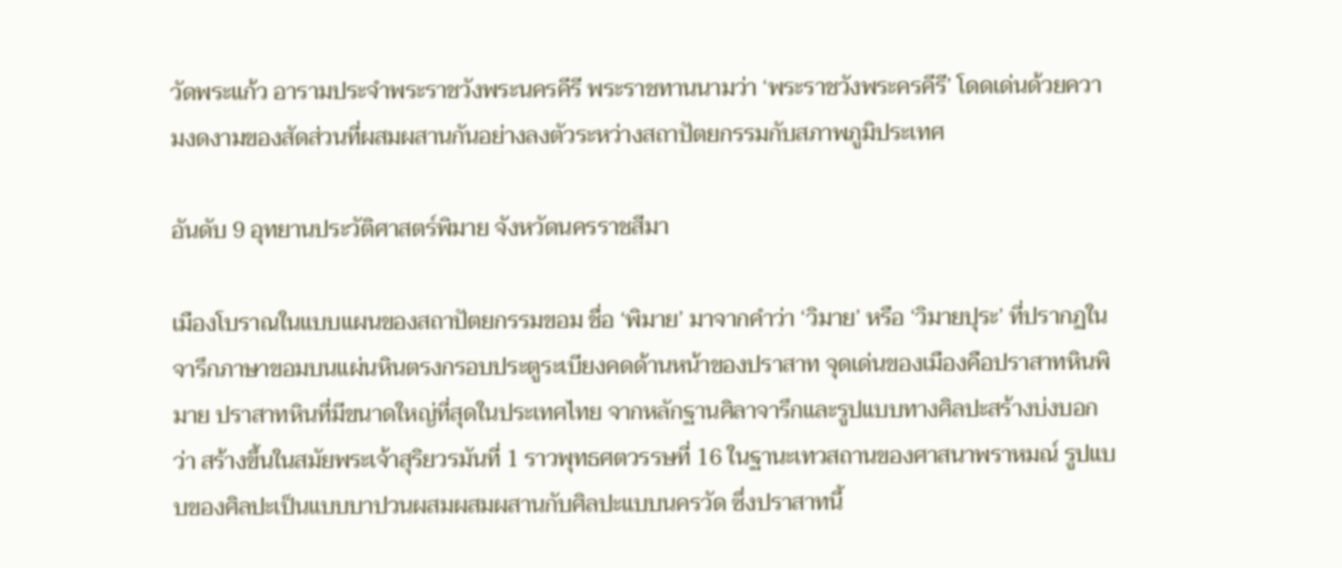วัดพระแก้ว อารามประจำพระราชวังพระนครคีรี พระราชทานนามว่า ‘พระราชวังพระครคีรี’ โดดเด่นด้วยความงดงามของสัดส่วนที่ผสมผสานกันอย่างลงตัวระหว่างสถาปัตยกรรมกับสภาพภูมิประเทศ

อันดับ 9 อุทยานประวัติศาสตร์พิมาย จังหวัดนครราชสีมา

เมืองโบราณในแบบแผนของสถาปัตยกรรมขอม ชื่อ ‘พิมาย’ มาจากคำว่า ‘วิมาย’ หรือ ‘วิมายปุระ’ ที่ปรากฏในจารึกภาษาขอมบนแผ่นหินตรงกรอบประตูระเบียงคดด้านหน้าของปราสาท จุดเด่นของเมืองคือปราสาทหินพิมาย ปราสาทหินที่มีขนาดใหญ่ที่สุดในประเทศไทย จากหลักฐานศิลาจารึกและรูปแบบทางศิลปะสร้างบ่งบอกว่า สร้างขึ้นในสมัยพระเจ้าสุริยวรมันที่ 1 ราวพุทธศตวรรษที่ 16 ในฐานะเทวสถานของศาสนาพราหมณ์ รูปแบบของศิลปะเป็นแบบบาปวนผสมผสมผสานกับศิลปะแบบนครวัด ซึ่งปราสาทนี้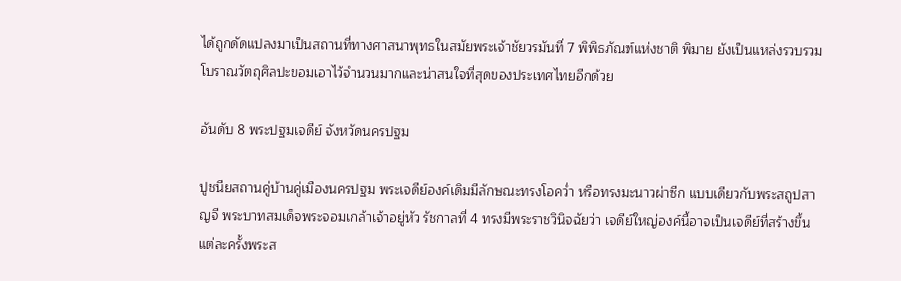ได้ถูกดัดแปลงมาเป็นสถานที่ทางศาสนาพุทธในสมัยพระเจ้าชัยวรมันที่ 7 พิพิธภัณฑ์แห่งชาติ พิมาย ยังเป็นแหล่งรวบรวมโบราณวัตถุศิลปะขอมเอาไว้จำนวนมากและน่าสนใจที่สุดของประเทศไทยอีกด้วย

อันดับ 8 พระปฐมเจดีย์ จังหวัดนครปฐม

ปูชนียสถานคู่บ้านคู่เมืองนครปฐม พระเจดีย์องค์เดิมมีลักษณะทรงโอคว่ำ หรือทรงมะนาวผ่าซีก แบบเดียวกับพระสถูปสาญจี พระบาทสมเด็จพระจอมเกล้าเจ้าอยู่หัว รัชกาลที่ 4 ทรงมีพระราชวินิจฉัยว่า เจดีย์ใหญ่องค์นี้อาจเป็นเจดีย์ที่สร้างขึ้นแต่ละครั้งพระส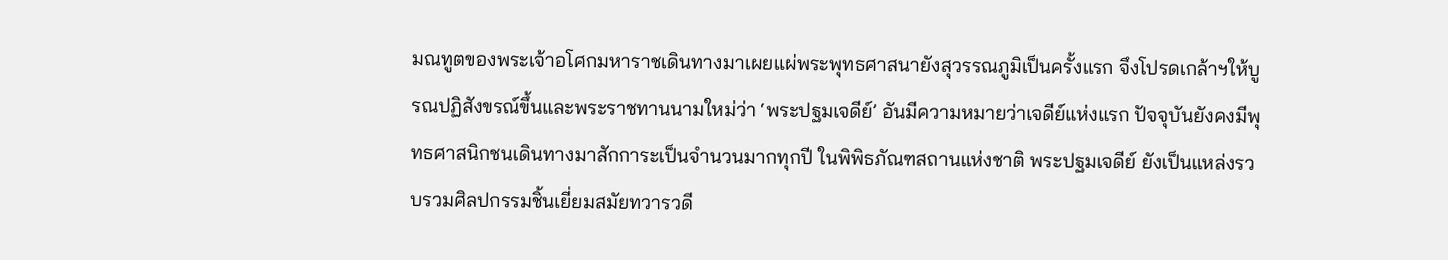มณทูตของพระเจ้าอโศกมหาราชเดินทางมาเผยแผ่พระพุทธศาสนายังสุวรรณภูมิเป็นครั้งแรก จึงโปรดเกล้าฯให้บูรณปฏิสังขรณ์ขึ้นและพระราชทานนามใหม่ว่า ‘พระปฐมเจดีย์’ อันมีความหมายว่าเจดีย์แห่งแรก ปัจจุบันยังคงมีพุทธศาสนิกชนเดินทางมาสักการะเป็นจำนวนมากทุกปี ในพิพิธภัณฑสถานแห่งชาติ พระปฐมเจดีย์ ยังเป็นแหล่งรวบรวมศิลปกรรมชิ้นเยี่ยมสมัยทวารวดี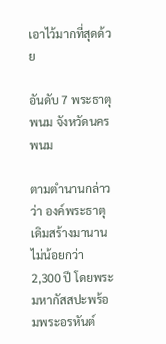เอาไว้มากที่สุดด้วย

อันดับ 7 พระธาตุพนม จังหวัดนครพนม

ตามตำนานกล่าวว่า องค์พระธาตุเดิมสร้างมานานไม่น้อยกว่า 2,300 ปี โดยพระมหากัสสปะพร้อมพระอรหันต์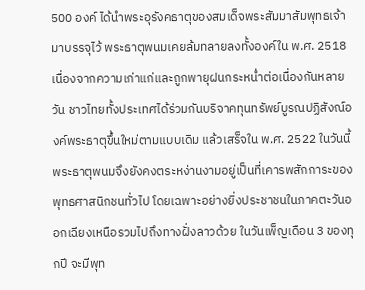500 องค์ ได้นำพระอุรังคธาตุของสมเด็จพระสัมมาสัมพุทธเจ้ามาบรรจุไว้ พระธาตุพนมเคยล้มทลายลงทั้งองค์ใน พ.ศ. 2518 เนื่องจากความเก่าแก่และถูกพายุฝนกระหน่ำต่อเนื่องกันหลายวัน ชาวไทยทั้งประเทศได้ร่วมกันบริจาคทุนทรัพย์บูรณปฏิสังณ์องค์พระธาตุขึ้นใหม่ตามแบบเดิม แล้วเสร็จใน พ.ศ. 2522 ในวันนี้พระธาตุพนมจึงยังคงตระหง่านงามอยู่เป็นที่เคารพสักการะของพุทธศาสนิกชนทั่วไป โดยเฉพาะอย่างยิ่งประชาชนในภาคตะวันออกเฉียงเหนือรวมไปถึงทางฝั่งลาวด้วย ในวันเพ็ญเดือน 3 ของทุกปี จะมีพุท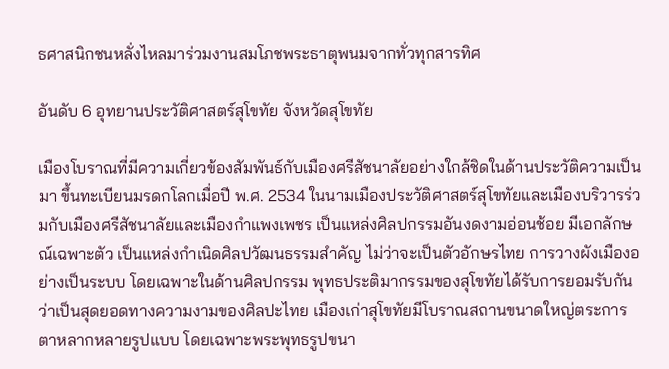ธศาสนิกชนหลั่งไหลมาร่วมงานสมโภชพระธาตุพนมจากทั่วทุกสารทิศ

อันดับ 6 อุทยานประวัติศาสตร์สุโขทัย จังหวัดสุโขทัย

เมืองโบราณที่มีความเกี่ยวข้องสัมพันธ์กับเมืองศรีสัชนาลัยอย่างใกล้ชิดในด้านประวัติความเป็นมา ขึ้นทะเบียนมรดกโลกเมื่อปี พ.ศ. 2534 ในนามเมืองประวัติศาสตร์สุโขทัยและเมืองบริวารร่วมกับเมืองศรีสัชนาลัยและเมืองกำแพงเพชร เป็นแหล่งศิลปกรรมอันงดงามอ่อนช้อย มีเอกลักษณ์เฉพาะตัว เป็นแหล่งกำเนิดศิลปวัฒนธรรมสำคัญ ไม่ว่าจะเป็นตัวอักษรไทย การวางผังเมืองอย่างเป็นระบบ โดยเฉพาะในด้านศิลปกรรม พุทธประติมากรรมของสุโขทัยได้รับการยอมรับกันว่าเป็นสุดยอดทางความงามของศิลปะไทย เมืองเก่าสุโขทัยมีโบราณสถานขนาดใหญ่ตระการตาหลากหลายรูปแบบ โดยเฉพาะพระพุทธรูปขนา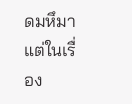ดมหึมา แต่ในเรื่อง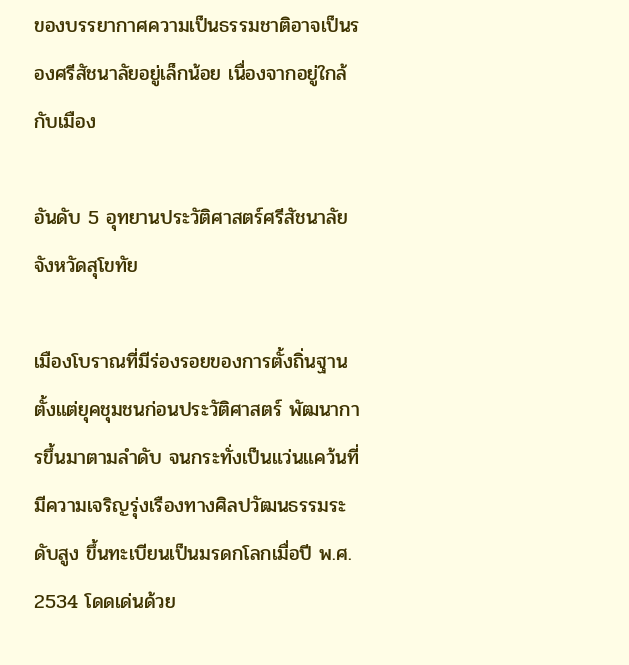ของบรรยากาศความเป็นธรรมชาติอาจเป็นรองศรีสัชนาลัยอยู่เล็กน้อย เนื่องจากอยู่ใกล้กับเมือง

อันดับ 5 อุทยานประวัติศาสตร์ศรีสัชนาลัย จังหวัดสุโขทัย

เมืองโบราณที่มีร่องรอยของการตั้งถิ่นฐานตั้งแต่ยุคชุมชนก่อนประวัติศาสตร์ พัฒนาการขึ้นมาตามลำดับ จนกระทั่งเป็นแว่นแคว้นที่มีความเจริญรุ่งเรืองทางศิลปวัฒนธรรมระดับสูง ขึ้นทะเบียนเป็นมรดกโลกเมื่อปี พ.ศ. 2534 โดดเด่นด้วย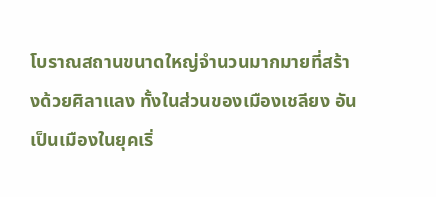โบราณสถานขนาดใหญ่จำนวนมากมายที่สร้างด้วยศิลาแลง ทั้งในส่วนของเมืองเชลียง อันเป็นเมืองในยุคเริ่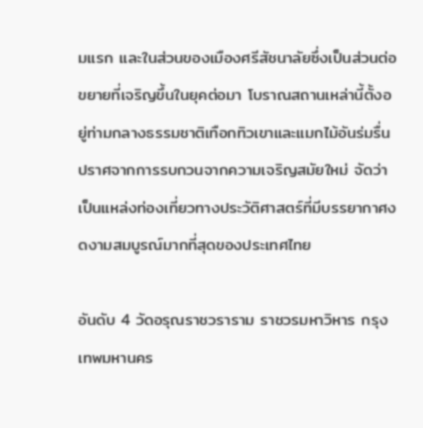มแรก และในส่วนของเมืองศรีสัชนาลัยซึ่งเป็นส่วนต่อขยายที่เจริญขึ้นในยุคต่อมา โบราณสถานเหล่านี้ตั้งอยู่ท่ามกลางธรรมชาติเทือกทิวเขาและแมกไม้อันร่มรื่น ปราศจากการรบกวนจากความเจริญสมัยใหม่ จัดว่าเป็นแหล่งท่องเที่ยวทางประวัติศาสตร์ที่มีบรรยากาศงดงามสมบูรณ์มากที่สุดของประเทศไทย

อันดับ 4 วัดอรุณราชวราราม ราชวรมหาวิหาร กรุงเทพมหานคร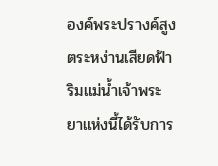องค์พระปรางค์สูงตระหง่านเสียดฟ้าริมแม่น้ำเจ้าพระยาแห่งนี้ได้รับการ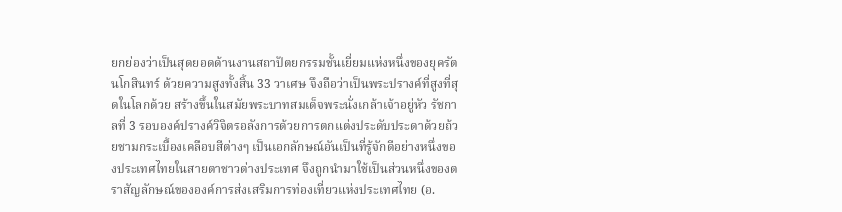ยกย่องว่าเป็นสุดยอดด้านงานสถาปัตยกรรมชั้นเยี่ยมแห่งหนึ่งของยุครัตนโกสินทร์ ด้วยความสูงทั้งสิ้น 33 วาเศษ จึงถือว่าเป็นพระปรางค์ที่สูงที่สุดในโลกด้วย สร้างขึ้นในสมัยพระบาทสมเด็จพระนั่งเกล้าเจ้าอยู่หัว รัชกาลที่ 3 รอบองค์ปรางค์วิจิตรอลังการด้วยการตกแต่งประดับประดาด้วยถ้วยชามกระเบื้องเคลือบสีต่างๆ เป็นเอกลักษณ์อันเป็นที่รู้จักดีอย่างหนึ่งของประเทศไทยในสายตาชาวต่างประเทศ จึงถูกนำมาใช้เป็นส่วนหนึ่งของตราสัญลักษณ์ขององค์การส่งเสริมการท่องเที่ยวแห่งประเทศไทย (อ.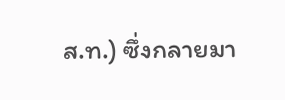ส.ท.) ซึ่งกลายมา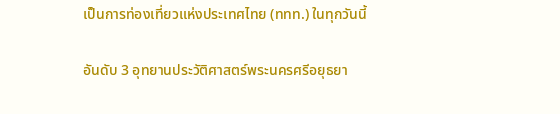เป็นการท่องเที่ยวแห่งประเทศไทย (ททท.) ในทุกวันนี้

อันดับ 3 อุทยานประวัติศาสตร์พระนครศรีอยุธยา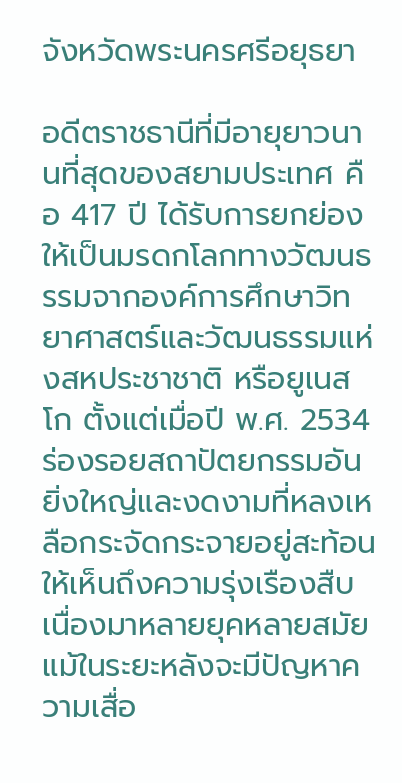จังหวัดพระนครศรีอยุธยา

อดีตราชธานีที่มีอายุยาวนานที่สุดของสยามประเทศ คือ 417 ปี ได้รับการยกย่องให้เป็นมรดกโลกทางวัฒนธรรมจากองค์การศึกษาวิทยาศาสตร์และวัฒนธรรมแห่งสหประชาชาติ หรือยูเนสโก ตั้งแต่เมื่อปี พ.ศ. 2534 ร่องรอยสถาปัตยกรรมอันยิ่งใหญ่และงดงามที่หลงเหลือกระจัดกระจายอยู่สะท้อนให้เห็นถึงความรุ่งเรืองสืบเนื่องมาหลายยุคหลายสมัย แม้ในระยะหลังจะมีปัญหาความเสื่อ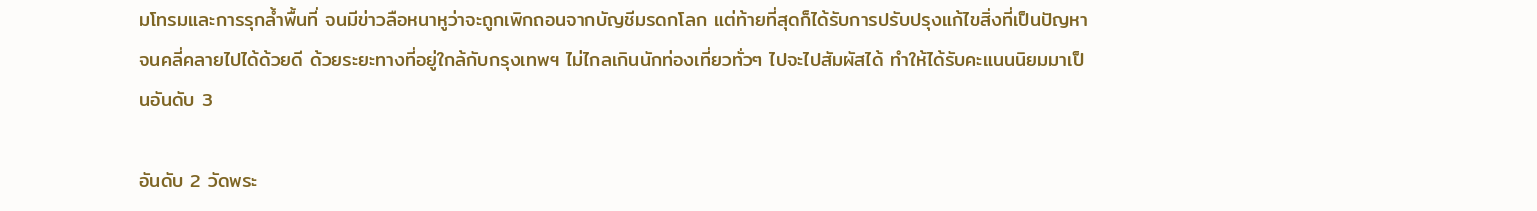มโทรมและการรุกล้ำพื้นที่ จนมีข่าวลือหนาหูว่าจะถูกเพิกถอนจากบัญชีมรดกโลก แต่ท้ายที่สุดก็ได้รับการปรับปรุงแก้ไขสิ่งที่เป็นปัญหาจนคลี่คลายไปได้ด้วยดี ด้วยระยะทางที่อยู่ใกล้กับกรุงเทพฯ ไม่ไกลเกินนักท่องเที่ยวทั่วๆ ไปจะไปสัมผัสได้ ทำให้ได้รับคะแนนนิยมมาเป็นอันดับ 3

อันดับ 2 วัดพระ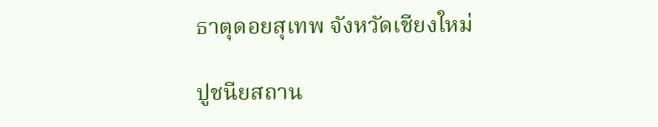ธาตุดอยสุเทพ จังหวัดเชียงใหม่

ปูชนียสถาน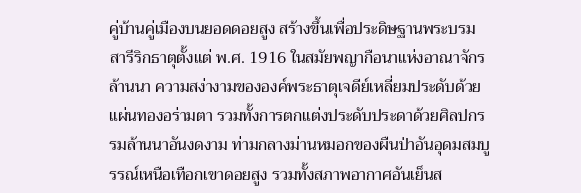คู่บ้านคู่เมืองบนยอดดอยสูง สร้างขึ้นเพื่อประดิษฐานพระบรมสารีริกธาตุตั้งแต่ พ.ศ. 1916 ในสมัยพญากือนาแห่งอาณาจักรล้านนา ความสง่างามขององค์พระธาตุเจดีย์เหลี่ยมประดับด้วยแผ่นทองอร่ามตา รวมทั้งการตกแต่งประดับประดาด้วยศิลปกรรมล้านนาอันงดงาม ท่ามกลางม่านหมอกของผืนป่าอันอุดมสมบูรรณ์เหนือเทือกเขาดอยสูง รวมทั้งสภาพอากาศอันเย็นส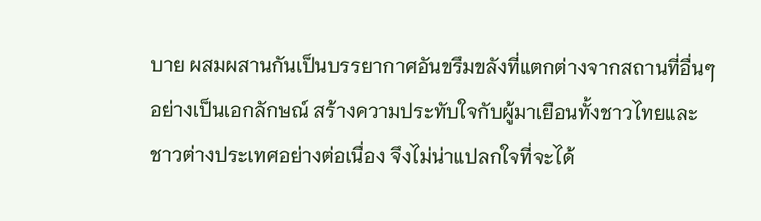บาย ผสมผสานกันเป็นบรรยากาศอันขรึมขลังที่แตกต่างจากสถานที่อื่นๆ อย่างเป็นเอกลักษณ์ สร้างความประทับใจกับผู้มาเยือนทั้งชาวไทยและชาวต่างประเทศอย่างต่อเนื่อง จึงไม่น่าแปลกใจที่จะได้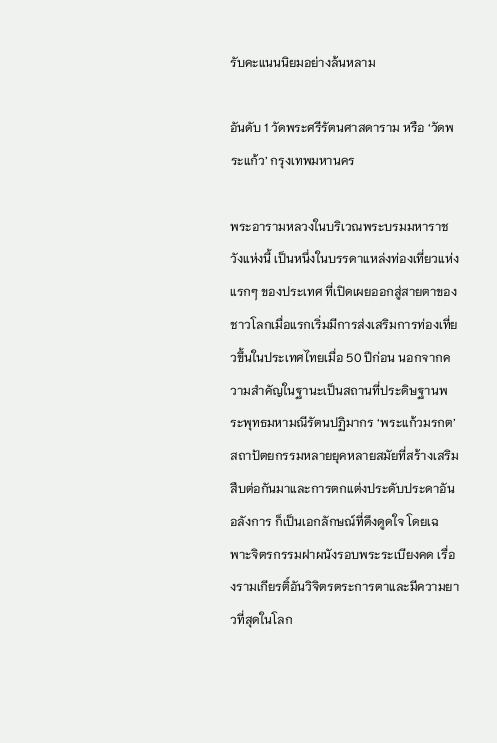รับคะแนนนิยมอย่างล้นหลาม

อันดับ 1 วัดพระศรีรัตนศาสดาราม หรือ ‘วัดพระแก้ว’ กรุงเทพมหานคร

พระอารามหลวงในบริเวณพระบรมมหาราชวังแห่งนี้ เป็นหนึ่งในบรรดาแหล่งท่องเที่ยวแห่งแรกๆ ของประเทศ ที่เปิดเผยออกสู่สายตาของชาวโลกเมื่อแรกเริ่มมีการส่งเสริมการท่องเที่ยวขึ้นในประเทศไทยเมื่อ 50 ปีก่อน นอกจากความสำคัญในฐานะเป็นสถานที่ประดิษฐานพระพุทธมหามณีรัตนปฏิมากร ‘พระแก้วมรกต’ สถาปัตยกรรมหลายยุคหลายสมัยที่สร้างเสริมสืบต่อกันมาและการตกแต่งประดับประดาอันอลังการ ก็เป็นเอกลักษณ์ที่ดึงดูดใจ โดยเฉพาะจิตรกรรมฝาผนังรอบพระระเบียงคด เรื่องรามเกียรติ์อันวิจิตรตระการตาและมีความยาวที่สุดในโลก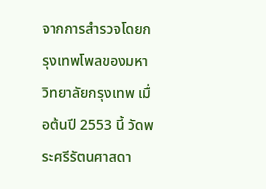จากการสำรวจโดยกรุงเทพโพลของมหาวิทยาลัยกรุงเทพ เมื่อต้นปี 2553 นี้ วัดพระศรีรัตนศาสดา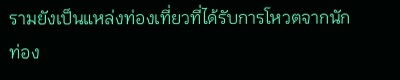รามยังเป็นแหล่งท่องเที่ยวที่ได้รับการโหวตจากนักท่อง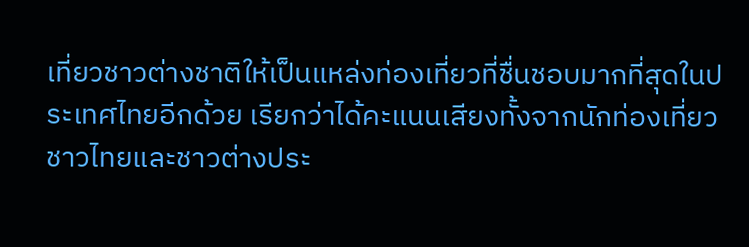เที่ยวชาวต่างชาติให้เป็นแหล่งท่องเที่ยวที่ชื่นชอบมากที่สุดในประเทศไทยอีกด้วย เรียกว่าได้คะแนนเสียงทั้งจากนักท่องเที่ยวชาวไทยและชาวต่างประ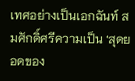เทศอย่างเป็นเอกฉันท์ สมศักดิ์ศรีความเป็น ‘สุดยอดของ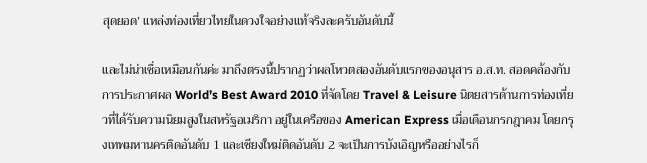สุดยอด’ แหล่งท่องเที่ยวไทยในดวงใจอย่างแท้จริงละครับอันดับนี้

และไม่น่าเชื่อเหมือนกันค่ะ มาถึงตรงนี้ปรากฏว่าผลโหวตสองอันดับแรกของอนุสาร อ.ส.ท. สอดคล้องกับการประกาศผล World’s Best Award 2010 ที่จัดโดย Travel & Leisure นิตยสารด้านการท่องเที่ยวที่ได้รับความนิยมสูงในสหรัฐอเมริกา อยู่ในเครือของ American Express เมื่อเดือนกรกฎาคม โดยกรุงเทพมหานครติดอันดับ 1 และเชียงใหม่ติดอันดับ 2 จะเป็นการบังเอิญหรืออย่างไรก็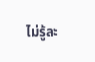ไม่รู้ละ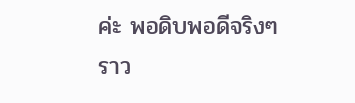ค่ะ พอดิบพอดีจริงๆ ราว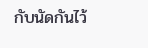กับนัดกันไว้